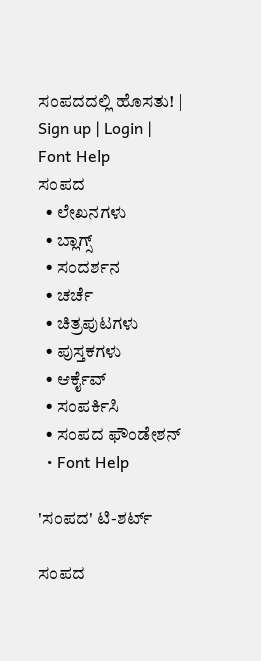ಸಂಪದದಲ್ಲಿ ಹೊಸತು! | Sign up | Login | Font Help
ಸಂಪದ
  • ಲೇಖನಗಳು
  • ಬ್ಲಾಗ್ಸ್
  • ಸಂದರ್ಶನ
  • ಚರ್ಚೆ
  • ಚಿತ್ರಪುಟಗಳು
  • ಪುಸ್ತಕಗಳು
  • ಆರ್ಕೈವ್
  • ಸಂಪರ್ಕಿಸಿ
  • ಸಂಪದ ಫೌಂಡೇಶನ್
  • Font Help

'ಸಂಪದ' ಟಿ-ಶರ್ಟ್

ಸಂಪದ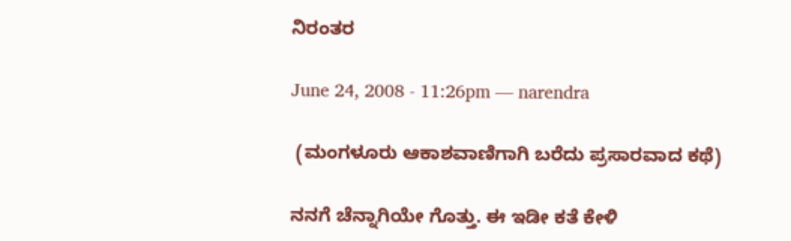ನಿರಂತರ

June 24, 2008 - 11:26pm — narendra

 (ಮಂಗಳೂರು ಆಕಾಶವಾಣಿಗಾಗಿ ಬರೆದು ಪ್ರಸಾರವಾದ ಕಥೆ)

ನನಗೆ ಚೆನ್ನಾಗಿಯೇ ಗೊತ್ತು. ಈ ಇಡೀ ಕತೆ ಕೇಳಿ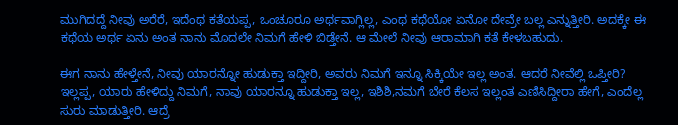ಮುಗಿದದ್ದೆ ನೀವು ಅರೆರೆ, ಇದೆಂಥ ಕತೆಯಪ್ಪ, ಒಂಚೂರೂ ಅರ್ಥವಾಗ್ಲಿಲ್ಲ, ಎಂಥ ಕಥೆಯೋ ಏನೋ ದೇವ್ರೇ ಬಲ್ಲ ಎನ್ನುತ್ತೀರಿ. ಅದಕ್ಕೇ ಈ ಕಥೆಯ ಅರ್ಥ ಏನು ಅಂತ ನಾನು ಮೊದಲೇ ನಿಮಗೆ ಹೇಳಿ ಬಿಡ್ತೇನೆ. ಆ ಮೇಲೆ ನೀವು ಆರಾಮಾಗಿ ಕತೆ ಕೇಳಬಹುದು.

ಈಗ ನಾನು ಹೇಳ್ತೇನೆ, ನೀವು ಯಾರನ್ನೋ ಹುಡುಕ್ತಾ ಇದ್ದೀರಿ, ಅವರು ನಿಮಗೆ ಇನ್ನೂ ಸಿಕ್ಕಿಯೇ ಇಲ್ಲ ಅಂತ. ಆದರೆ ನೀವೆಲ್ಲಿ ಒಪ್ತೀರಿ? ಇಲ್ಲಪ್ಪ, ಯಾರು ಹೇಳಿದ್ದು ನಿಮಗೆ, ನಾವು ಯಾರನ್ನೂ ಹುಡುಕ್ತಾ ಇಲ್ಲ, ಇಶಿಶಿ,ನಮಗೆ ಬೇರೆ ಕೆಲಸ ಇಲ್ಲಂತ ಎಣಿಸಿದ್ದೀರಾ ಹೇಗೆ, ಎಂದೆಲ್ಲ ಸುರು ಮಾಡುತ್ತೀರಿ. ಆದ್ರೆ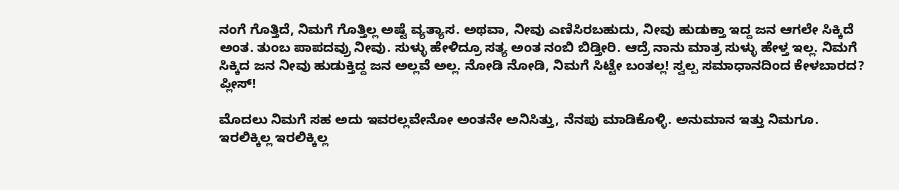ನಂಗೆ ಗೊತ್ತಿದೆ, ನಿಮಗೆ ಗೊತ್ತಿಲ್ಲ ಅಷ್ಟೆ ವ್ಯತ್ಯಾಸ. ಅಥವಾ, ನೀವು ಎಣಿಸಿರಬಹುದು, ನೀವು ಹುಡುಕ್ತಾ ಇದ್ದ ಜನ ಆಗಲೇ ಸಿಕ್ಕಿದೆ ಅಂತ. ತುಂಬ ಪಾಪದವ್ರು ನೀವು. ಸುಳ್ಳು ಹೇಳಿದ್ರೂ ಸತ್ಯ ಅಂತ ನಂಬಿ ಬಿಡ್ತೀರಿ. ಆದ್ರೆ ನಾನು ಮಾತ್ರ ಸುಳ್ಳು ಹೇಳ್ತ ಇಲ್ಲ. ನಿಮಗೆ ಸಿಕ್ಕಿದ ಜನ ನೀವು ಹುಡುಕ್ತಿದ್ದ ಜನ ಅಲ್ಲವೆ ಅಲ್ಲ. ನೋಡಿ ನೋಡಿ, ನಿಮಗೆ ಸಿಟ್ಟೇ ಬಂತಲ್ಲ! ಸ್ವಲ್ಪ ಸಮಾಧಾನದಿಂದ ಕೇಳಬಾರದ? ಪ್ಲೀಸ್!

ಮೊದಲು ನಿಮಗೆ ಸಹ ಅದು ಇವರಲ್ಲವೇನೋ ಅಂತನೇ ಅನಿಸಿತ್ತು, ನೆನಪು ಮಾಡಿಕೊಳ್ಳಿ. ಅನುಮಾನ ಇತ್ತು ನಿಮಗೂ. ಇರಲಿಕ್ಕಿಲ್ಲ ಇರಲಿಕ್ಕಿಲ್ಲ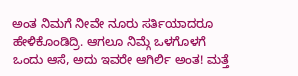ಅಂತ ನಿಮಗೆ ನೀವೇ ನೂರು ಸರ್ತಿಯಾದರೂ ಹೇಳಿಕೊಂಡಿದ್ರಿ. ಆಗಲೂ ನಿಮ್ಗೆ ಒಳಗೊಳಗೆ ಒಂದು ಆಸೆ, ಅದು ಇವರೇ ಆಗಿರ್ಲಿ ಅಂತ! ಮತ್ತೆ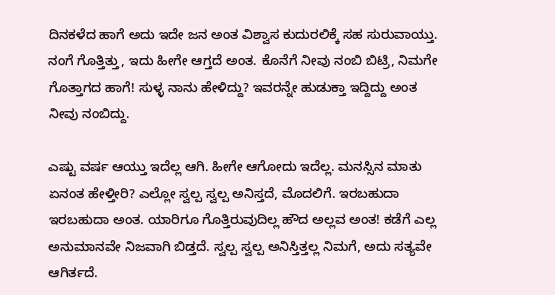ದಿನಕಳೆದ ಹಾಗೆ ಅದು ಇದೇ ಜನ ಅಂತ ವಿಶ್ವಾಸ ಕುದುರಲಿಕ್ಕೆ ಸಹ ಸುರುವಾಯ್ತು. ನಂಗೆ ಗೊತ್ತಿತ್ತು, ಇದು ಹೀಗೇ ಆಗ್ತದೆ ಅಂತ. ಕೊನೆಗೆ ನೀವು ನಂಬಿ ಬಿಟ್ರಿ, ನಿಮಗೇ ಗೊತ್ತಾಗದ ಹಾಗೆ! ಸುಳ್ಳ ನಾನು ಹೇಳಿದ್ದು? ಇವರನ್ನೇ ಹುಡುಕ್ತಾ ಇದ್ದಿದ್ದು ಅಂತ ನೀವು ನಂಬಿದ್ದು.

ಎಷ್ಟು ವರ್ಷ ಆಯ್ತು ಇದೆಲ್ಲ ಆಗಿ. ಹೀಗೇ ಆಗೋದು ಇದೆಲ್ಲ. ಮನಸ್ಸಿನ ಮಾತು ಏನಂತ ಹೇಳ್ತೀರಿ? ಎಲ್ಲೋ ಸ್ವಲ್ಪ ಸ್ವಲ್ಪ ಅನಿಸ್ತದೆ, ಮೊದಲಿಗೆ. ಇರಬಹುದಾ ಇರಬಹುದಾ ಅಂತ. ಯಾರಿಗೂ ಗೊತ್ತಿರುವುದಿಲ್ಲ ಹೌದ ಅಲ್ಲವ ಅಂತ! ಕಡೆಗೆ ಎಲ್ಲ ಅನುಮಾನವೇ ನಿಜವಾಗಿ ಬಿಡ್ತದೆ. ಸ್ವಲ್ಪ ಸ್ವಲ್ಪ ಅನಿಸ್ತಿತ್ತಲ್ಲ ನಿಮಗೆ, ಅದು ಸತ್ಯವೇ ಆಗಿರ್ತದೆ.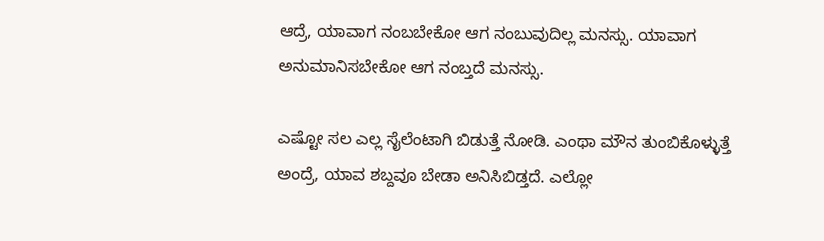ಆದ್ರೆ, ಯಾವಾಗ ನಂಬಬೇಕೋ ಆಗ ನಂಬುವುದಿಲ್ಲ ಮನಸ್ಸು. ಯಾವಾಗ ಅನುಮಾನಿಸಬೇಕೋ ಆಗ ನಂಬ್ತದೆ ಮನಸ್ಸು.

ಎಷ್ಟೋ ಸಲ ಎಲ್ಲ ಸೈಲೆಂಟಾಗಿ ಬಿಡುತ್ತೆ ನೋಡಿ. ಎಂಥಾ ಮೌನ ತುಂಬಿಕೊಳ್ಳುತ್ತೆ ಅಂದ್ರೆ, ಯಾವ ಶಬ್ದವೂ ಬೇಡಾ ಅನಿಸಿಬಿಡ್ತದೆ. ಎಲ್ಲೋ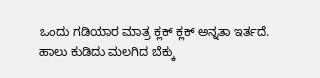ಒಂದು ಗಡಿಯಾರ ಮಾತ್ರ ಕ್ಲಕ್ ಕ್ಲಕ್ ಅನ್ನತಾ ಇರ್ತದೆ. ಹಾಲು ಕುಡಿದು ಮಲಗಿದ ಬೆಕ್ಕು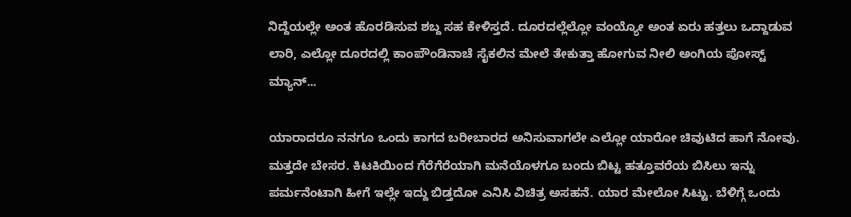ನಿದ್ದೆಯಲ್ಲೇ ಅಂತ ಹೊರಡಿಸುವ ಶಬ್ದ ಸಹ ಕೇಳಿಸ್ತದೆ. ದೂರದಲ್ಲೆಲ್ಲೋ ವಂಯ್ಯೋ ಅಂತ ಏರು ಹತ್ತಲು ಒದ್ದಾಡುವ ಲಾರಿ, ಎಲ್ಲೋ ದೂರದಲ್ಲಿ ಕಾಂಪೌಂಡಿನಾಚೆ ಸೈಕಲಿನ ಮೇಲೆ ತೇಕುತ್ತಾ ಹೋಗುವ ನೀಲಿ ಅಂಗಿಯ ಪೋಸ್ಟ್ ಮ್ಯಾನ್...

ಯಾರಾದರೂ ನನಗೂ ಒಂದು ಕಾಗದ ಬರೀಬಾರದ ಅನಿಸುವಾಗಲೇ ಎಲ್ಲೋ ಯಾರೋ ಚಿವುಟಿದ ಹಾಗೆ ನೋವು. ಮತ್ತದೇ ಬೇಸರ. ಕಿಟಕಿಯಿಂದ ಗೆರೆಗೆರೆಯಾಗಿ ಮನೆಯೊಳಗೂ ಬಂದು ಬಿಟ್ಟ ಹತ್ತೂವರೆಯ ಬಿಸಿಲು ಇನ್ನು ಪರ್ಮನೆಂಟಾಗಿ ಹೀಗೆ ಇಲ್ಲೇ ಇದ್ದು ಬಿಡ್ತದೋ ಎನಿಸಿ ವಿಚಿತ್ರ ಅಸಹನೆ. ಯಾರ ಮೇಲೋ ಸಿಟ್ಟು. ಬೆಳಿಗ್ಗೆ ಒಂದು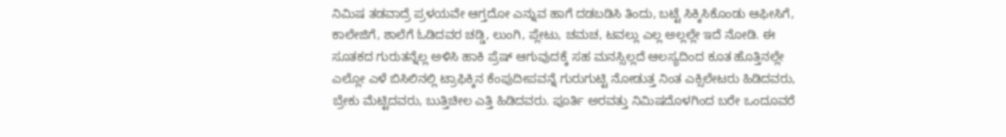ನಿಮಿಷ ತಡವಾದ್ರೆ ಪ್ರಳಯವೇ ಆಗ್ತದೋ ಎನ್ನುವ ಹಾಗೆ ದಡಬಡಿಸಿ ತಿಂದು, ಬಟ್ಟೆ ಸಿಕ್ಕಿಸಿಕೊಂಡು ಆಫೀಸಿಗೆ, ಕಾಲೇಜಿಗೆ, ಶಾಲೆಗೆ ಓಡಿದವರ ಚಡ್ಡಿ, ಲುಂಗಿ, ಪ್ಲೇಟು, ಚಮಚ, ಟವಲ್ಲು ಎಲ್ಲ ಅಲ್ಲಲ್ಲೇ ಇದೆ ನೋಡಿ. ಈ ಸೂತಕದ ಗುರುತನ್ನೆಲ್ಲ ಅಳಿಸಿ ಹಾಕಿ ಪ್ರೆಷ್ ಆಗುವುದಕ್ಕೆ ಸಹ ಮನಸ್ಸಿಲ್ಲದೆ ಆಲಸ್ಯದಿಂದ ಕೂತ ಹೊತ್ತಿನಲ್ಲೇ ಎಲ್ಲೋ ಎಳೆ ಬಿಸಿಲಿನಲ್ಲಿ ಟ್ರಾಫಿಕ್ಕಿನ ಕೆಂಪುದೀಪವನ್ನೆ ಗುರುಗುಟ್ಟಿ ನೋಡುತ್ತ ನಿಂತ ಎಕ್ಸಿಲೇಟರು ಹಿಡಿದವರು, ಬ್ರೇಕು ಮೆಟ್ಟಿದವರು, ಬುತ್ತಿಚೀಲ ಎತ್ತಿ ಹಿಡಿದವರು. ಪೂರ್ತಿ ಅರವತ್ತು ನಿಮಿಷದೊಳಗಿಂದ ಬರೇ ಒಂದೂವರೆ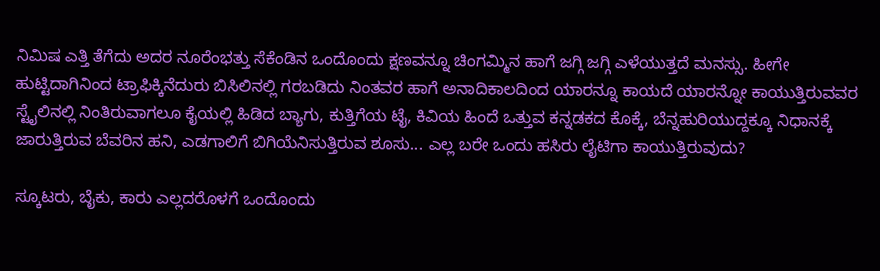ನಿಮಿಷ ಎತ್ತಿ ತೆಗೆದು ಅದರ ನೂರೆಂಭತ್ತು ಸೆಕೆಂಡಿನ ಒಂದೊಂದು ಕ್ಷಣವನ್ನೂ ಚಿಂಗಮ್ಮಿನ ಹಾಗೆ ಜಗ್ಗಿ ಜಗ್ಗಿ ಎಳೆಯುತ್ತದೆ ಮನಸ್ಸು. ಹೀಗೇ ಹುಟ್ಟಿದಾಗಿನಿಂದ ಟ್ರಾಫಿಕ್ಕಿನೆದುರು ಬಿಸಿಲಿನಲ್ಲಿ ಗರಬಡಿದು ನಿಂತವರ ಹಾಗೆ ಅನಾದಿಕಾಲದಿಂದ ಯಾರನ್ನೂ ಕಾಯದೆ ಯಾರನ್ನೋ ಕಾಯುತ್ತಿರುವವರ ಸ್ಟೈಲಿನಲ್ಲಿ ನಿಂತಿರುವಾಗಲೂ ಕೈಯಲ್ಲಿ ಹಿಡಿದ ಬ್ಯಾಗು, ಕುತ್ತಿಗೆಯ ಟೈ, ಕಿವಿಯ ಹಿಂದೆ ಒತ್ತುವ ಕನ್ನಡಕದ ಕೊಕ್ಕೆ, ಬೆನ್ನಹುರಿಯುದ್ದಕ್ಕೂ ನಿಧಾನಕ್ಕೆ ಜಾರುತ್ತಿರುವ ಬೆವರಿನ ಹನಿ, ಎಡಗಾಲಿಗೆ ಬಿಗಿಯೆನಿಸುತ್ತಿರುವ ಶೂಸು... ಎಲ್ಲ ಬರೇ ಒಂದು ಹಸಿರು ಲೈಟಿಗಾ ಕಾಯುತ್ತಿರುವುದು?

ಸ್ಕೂಟರು, ಬೈಕು, ಕಾರು ಎಲ್ಲದರೊಳಗೆ ಒಂದೊಂದು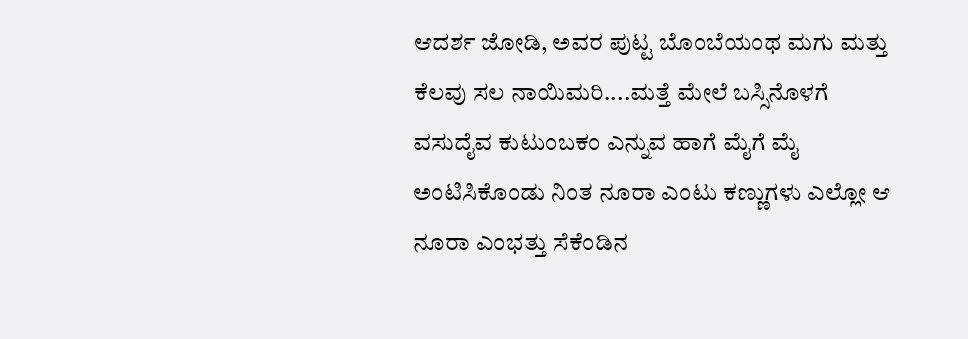ಆದರ್ಶ ಜೋಡಿ, ಅವರ ಪುಟ್ಟ ಬೊಂಬೆಯಂಥ ಮಗು ಮತ್ತು ಕೆಲವು ಸಲ ನಾಯಿಮರಿ....ಮತ್ತೆ ಮೇಲೆ ಬಸ್ಸಿನೊಳಗೆ ವಸುದೈವ ಕುಟುಂಬಕಂ ಎನ್ನುವ ಹಾಗೆ ಮೈಗೆ ಮೈ ಅಂಟಿಸಿಕೊಂಡು ನಿಂತ ನೂರಾ ಎಂಟು ಕಣ್ಣುಗಳು ಎಲ್ಲೋ ಆ ನೂರಾ ಎಂಭತ್ತು ಸೆಕೆಂಡಿನ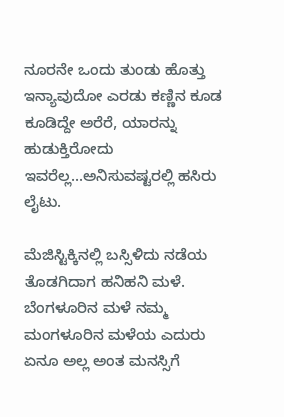ನೂರನೇ ಒಂದು ತುಂಡು ಹೊತ್ತು ಇನ್ಯಾವುದೋ ಎರಡು ಕಣ್ಣಿನ ಕೂಡ ಕೂಡಿದ್ದೇ ಅರೆರೆ, ಯಾರನ್ನು ಹುಡುಕ್ತಿರೋದು ಇವರೆಲ್ಲ...ಅನಿಸುವಷ್ಟರಲ್ಲಿ ಹಸಿರು ಲೈಟು.

ಮೆಜಿಸ್ಟಿಕ್ಕಿನಲ್ಲಿ ಬಸ್ಸಿಳಿದು ನಡೆಯ ತೊಡಗಿದಾಗ ಹನಿಹನಿ ಮಳೆ. ಬೆಂಗಳೂರಿನ ಮಳೆ ನಮ್ಮ ಮಂಗಳೂರಿನ ಮಳೆಯ ಎದುರು ಏನೂ ಅಲ್ಲ ಅಂತ ಮನಸ್ಸಿಗೆ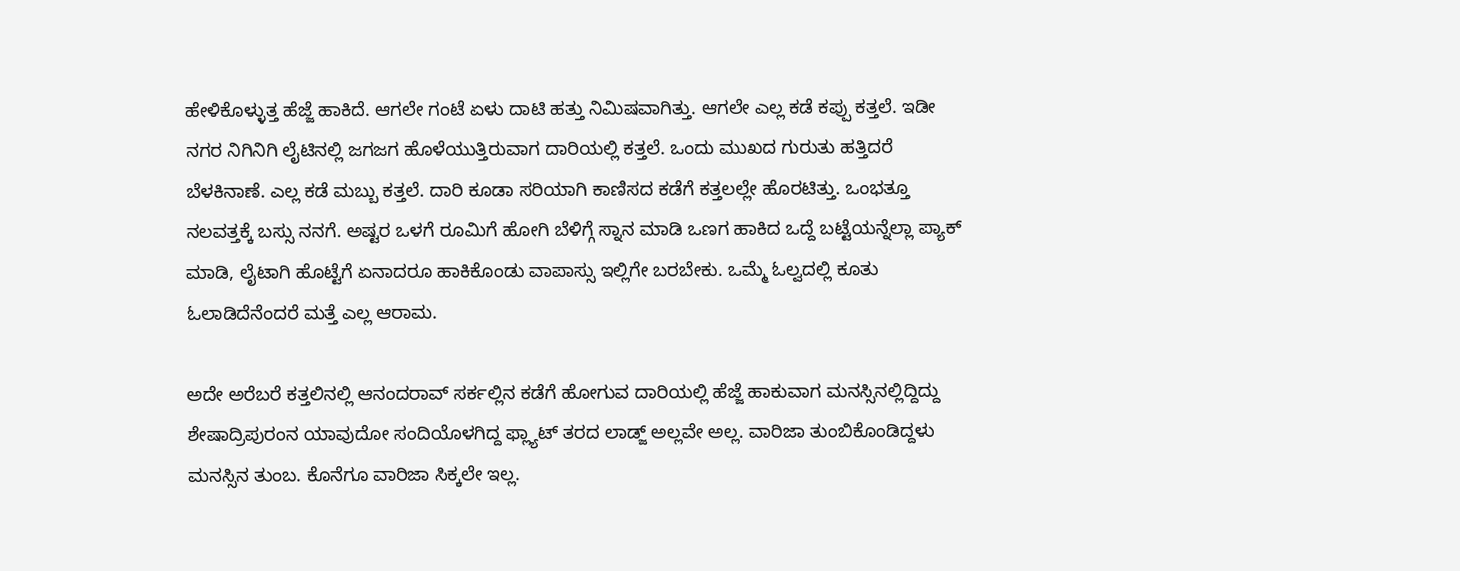ಹೇಳಿಕೊಳ್ಳುತ್ತ ಹೆಜ್ಜೆ ಹಾಕಿದೆ. ಆಗಲೇ ಗಂಟೆ ಏಳು ದಾಟಿ ಹತ್ತು ನಿಮಿಷವಾಗಿತ್ತು. ಆಗಲೇ ಎಲ್ಲ ಕಡೆ ಕಪ್ಪು ಕತ್ತಲೆ. ಇಡೀ ನಗರ ನಿಗಿನಿಗಿ ಲೈಟಿನಲ್ಲಿ ಜಗಜಗ ಹೊಳೆಯುತ್ತಿರುವಾಗ ದಾರಿಯಲ್ಲಿ ಕತ್ತಲೆ. ಒಂದು ಮುಖದ ಗುರುತು ಹತ್ತಿದರೆ ಬೆಳಕಿನಾಣೆ. ಎಲ್ಲ ಕಡೆ ಮಬ್ಬು ಕತ್ತಲೆ. ದಾರಿ ಕೂಡಾ ಸರಿಯಾಗಿ ಕಾಣಿಸದ ಕಡೆಗೆ ಕತ್ತಲಲ್ಲೇ ಹೊರಟಿತ್ತು. ಒಂಭತ್ತೂ ನಲವತ್ತಕ್ಕೆ ಬಸ್ಸು ನನಗೆ. ಅಷ್ಟರ ಒಳಗೆ ರೂಮಿಗೆ ಹೋಗಿ ಬೆಳಿಗ್ಗೆ ಸ್ನಾನ ಮಾಡಿ ಒಣಗ ಹಾಕಿದ ಒದ್ದೆ ಬಟ್ಟೆಯನ್ನೆಲ್ಲಾ ಪ್ಯಾಕ್ ಮಾಡಿ, ಲೈಟಾಗಿ ಹೊಟ್ಟೆಗೆ ಏನಾದರೂ ಹಾಕಿಕೊಂಡು ವಾಪಾಸ್ಸು ಇಲ್ಲಿಗೇ ಬರಬೇಕು. ಒಮ್ಮೆ ಓಲ್ವದಲ್ಲಿ ಕೂತು ಓಲಾಡಿದೆನೆಂದರೆ ಮತ್ತೆ ಎಲ್ಲ ಆರಾಮ.

ಅದೇ ಅರೆಬರೆ ಕತ್ತಲಿನಲ್ಲಿ ಆನಂದರಾವ್ ಸರ್ಕಲ್ಲಿನ ಕಡೆಗೆ ಹೋಗುವ ದಾರಿಯಲ್ಲಿ ಹೆಜ್ಜೆ ಹಾಕುವಾಗ ಮನಸ್ಸಿನಲ್ಲಿದ್ದಿದ್ದು ಶೇಷಾದ್ರಿಪುರಂನ ಯಾವುದೋ ಸಂದಿಯೊಳಗಿದ್ದ ಫ್ಲ್ಯಾಟ್ ತರದ ಲಾಡ್ಜ್ ಅಲ್ಲವೇ ಅಲ್ಲ. ವಾರಿಜಾ ತುಂಬಿಕೊಂಡಿದ್ದಳು ಮನಸ್ಸಿನ ತುಂಬ. ಕೊನೆಗೂ ವಾರಿಜಾ ಸಿಕ್ಕಲೇ ಇಲ್ಲ.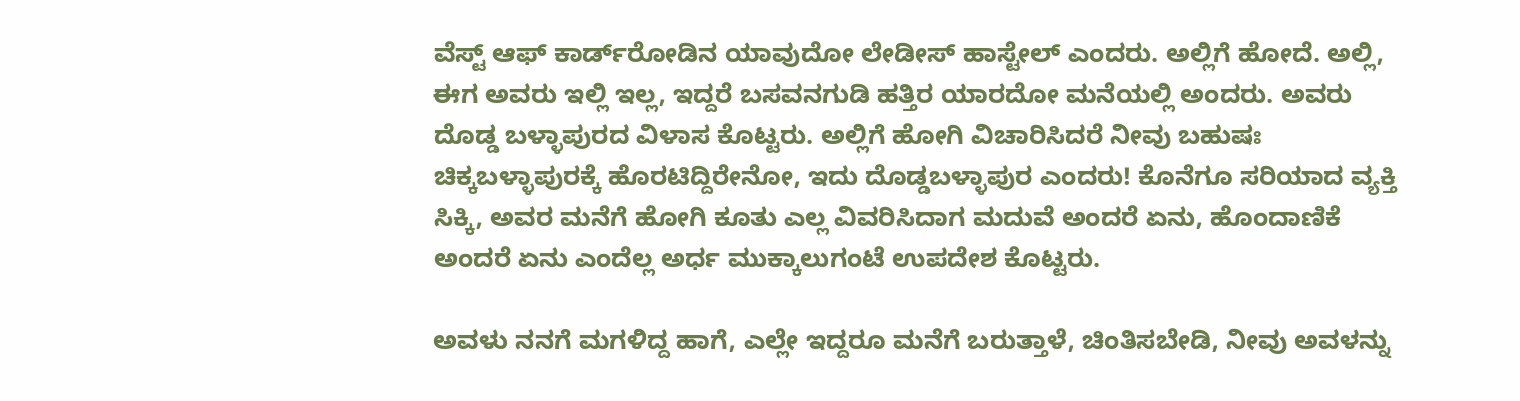ವೆಸ್ಟ್ ಆಫ್ ಕಾರ್ಡ್‌ರೋಡಿನ ಯಾವುದೋ ಲೇಡೀಸ್ ಹಾಸ್ಟೇಲ್ ಎಂದರು. ಅಲ್ಲಿಗೆ ಹೋದೆ. ಅಲ್ಲಿ, ಈಗ ಅವರು ಇಲ್ಲಿ ಇಲ್ಲ, ಇದ್ದರೆ ಬಸವನಗುಡಿ ಹತ್ತಿರ ಯಾರದೋ ಮನೆಯಲ್ಲಿ ಅಂದರು. ಅವರು ದೊಡ್ಡ ಬಳ್ಳಾಪುರದ ವಿಳಾಸ ಕೊಟ್ಟರು. ಅಲ್ಲಿಗೆ ಹೋಗಿ ವಿಚಾರಿಸಿದರೆ ನೀವು ಬಹುಷಃ ಚಿಕ್ಕಬಳ್ಳಾಪುರಕ್ಕೆ ಹೊರಟಿದ್ದಿರೇನೋ, ಇದು ದೊಡ್ಡಬಳ್ಳಾಪುರ ಎಂದರು! ಕೊನೆಗೂ ಸರಿಯಾದ ವ್ಯಕ್ತಿ ಸಿಕ್ಕಿ, ಅವರ ಮನೆಗೆ ಹೋಗಿ ಕೂತು ಎಲ್ಲ ವಿವರಿಸಿದಾಗ ಮದುವೆ ಅಂದರೆ ಏನು, ಹೊಂದಾಣಿಕೆ ಅಂದರೆ ಏನು ಎಂದೆಲ್ಲ ಅರ್ಧ ಮುಕ್ಕಾಲುಗಂಟೆ ಉಪದೇಶ ಕೊಟ್ಟರು.

ಅವಳು ನನಗೆ ಮಗಳಿದ್ದ ಹಾಗೆ, ಎಲ್ಲೇ ಇದ್ದರೂ ಮನೆಗೆ ಬರುತ್ತಾಳೆ, ಚಿಂತಿಸಬೇಡಿ, ನೀವು ಅವಳನ್ನು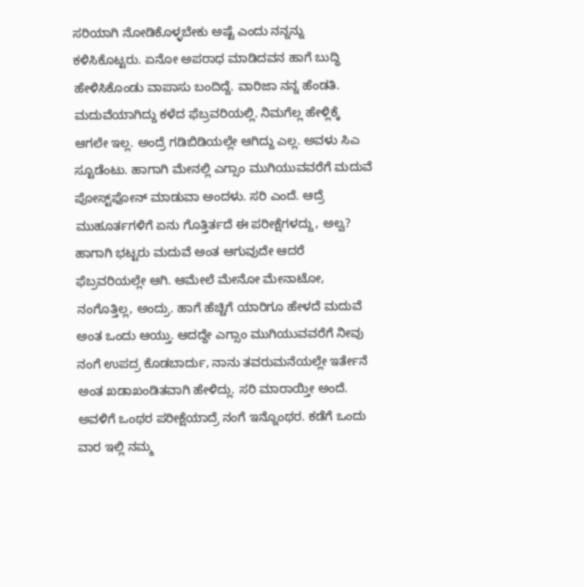ಸರಿಯಾಗಿ ನೋಡಿಕೊಳ್ಳಬೇಕು ಅಷ್ಟೆ ಎಂದು ನನ್ನನ್ನು ಕಳಿಸಿಕೊಟ್ಟರು. ಏನೋ ಅಪರಾಧ ಮಾಡಿದವನ ಹಾಗೆ ಬುದ್ಧಿ ಹೇಳಿಸಿಕೊಂಡು ವಾಪಾಸು ಬಂದಿದ್ದೆ. ವಾರಿಜಾ ನನ್ನ ಹೆಂಡತಿ. ಮದುವೆಯಾಗಿದ್ದು ಕಳೆದ ಫೆಬ್ರವರಿಯಲ್ಲಿ. ನಿಮಗೆಲ್ಲ ಹೇಳ್ಲಿಕ್ಕೆ ಆಗಲೇ ಇಲ್ಲ. ಅಂದ್ರೆ ಗಡಿಬಿಡಿಯಲ್ಲೇ ಆಗಿದ್ದು ಎಲ್ಲ. ಅವಳು ಸಿಎ ಸ್ಟೂಡೆಂಟು. ಹಾಗಾಗಿ ಮೇನಲ್ಲಿ ಎಗ್ಸಾಂ ಮುಗಿಯುವವರೆಗೆ ಮದುವೆ ಪೋಸ್ಟ್‌ಫೋನ್ ಮಾಡುವಾ ಅಂದಳು. ಸರಿ ಎಂದೆ. ಆದ್ರೆ ಮುಹೂರ್ತಗಳಿಗೆ ಏನು ಗೊತ್ತಿರ್ತದೆ ಈ ಪರೀಕ್ಷೆಗಳದ್ದು, ಅಲ್ವ? ಹಾಗಾಗಿ ಭಟ್ಟರು ಮದುವೆ ಅಂತ ಆಗುವುದೇ ಆದರೆ ಫೆಬ್ರವರಿಯಲ್ಲೇ ಆಗಿ. ಆಮೇಲೆ ಮೇನೋ ಮೇನಾಟೋ, ನಂಗೊತ್ತಿಲ್ಲ, ಅಂದ್ರು. ಹಾಗೆ ಹೆಚ್ಚಿಗೆ ಯಾರಿಗೂ ಹೇಳದೆ ಮದುವೆ ಅಂತ ಒಂದು ಆಯ್ತು. ಆದದ್ದೇ ಎಗ್ಸಾಂ ಮುಗಿಯುವವರೆಗೆ ನೀವು ನಂಗೆ ಉಪದ್ರ ಕೊಡಬಾರ್ದು, ನಾನು ತವರುಮನೆಯಲ್ಲೇ ಇರ್ತೇನೆ ಅಂತ ಖಡಾಖಂಡಿತವಾಗಿ ಹೇಳಿದ್ಲು. ಸರಿ ಮಾರಾಯ್ತೀ ಅಂದೆ. ಅವಳಿಗೆ ಒಂಥರ ಪರೀಕ್ಷೆಯಾದ್ರೆ ನಂಗೆ ಇನ್ನೊಂಥರ. ಕಡೆಗೆ ಒಂದು ವಾರ ಇಲ್ಲಿ ನಮ್ಮ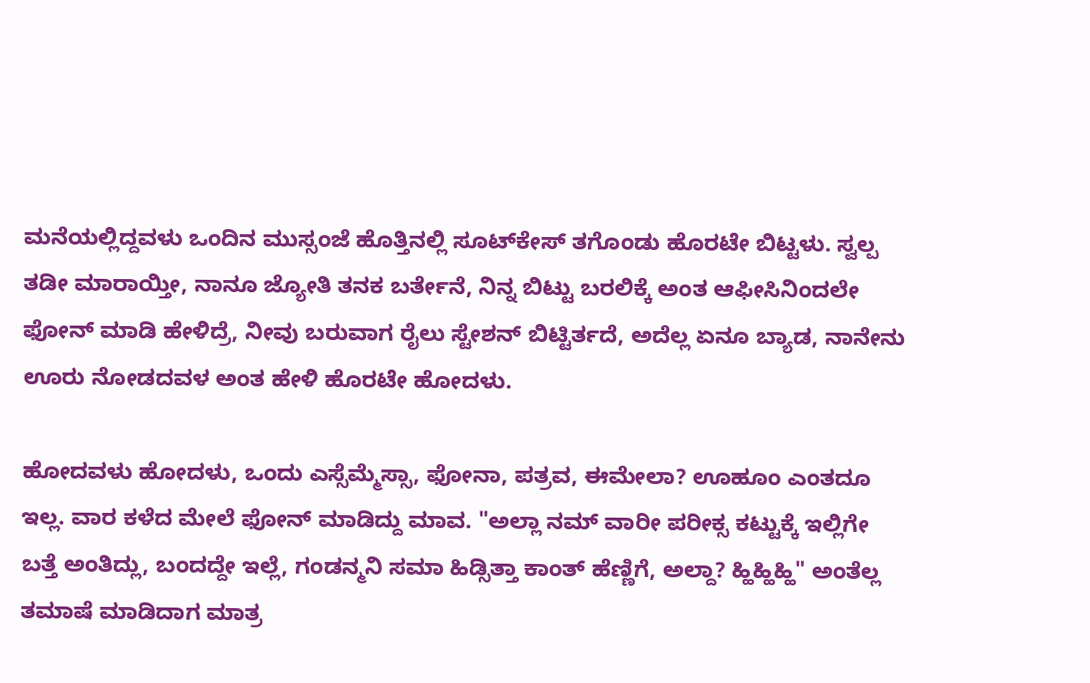ಮನೆಯಲ್ಲಿದ್ದವಳು ಒಂದಿನ ಮುಸ್ಸಂಜೆ ಹೊತ್ತಿನಲ್ಲಿ ಸೂಟ್‌ಕೇಸ್ ತಗೊಂಡು ಹೊರಟೇ ಬಿಟ್ಟಳು. ಸ್ವಲ್ಪ ತಡೀ ಮಾರಾಯ್ತೀ, ನಾನೂ ಜ್ಯೋತಿ ತನಕ ಬರ್ತೇನೆ, ನಿನ್ನ ಬಿಟ್ಟು ಬರಲಿಕ್ಕೆ ಅಂತ ಆಫೀಸಿನಿಂದಲೇ ಫೋನ್ ಮಾಡಿ ಹೇಳಿದ್ರೆ, ನೀವು ಬರುವಾಗ ರೈಲು ಸ್ಟೇಶನ್ ಬಿಟ್ಟಿರ್ತದೆ, ಅದೆಲ್ಲ ಏನೂ ಬ್ಯಾಡ, ನಾನೇನು ಊರು ನೋಡದವಳ ಅಂತ ಹೇಳಿ ಹೊರಟೇ ಹೋದಳು.

ಹೋದವಳು ಹೋದಳು, ಒಂದು ಎಸ್ಸೆಮ್ಮೆಸ್ಸಾ, ಫೋನಾ, ಪತ್ರವ, ಈಮೇಲಾ? ಊಹೂಂ ಎಂತದೂ ಇಲ್ಲ. ವಾರ ಕಳೆದ ಮೇಲೆ ಫೋನ್ ಮಾಡಿದ್ದು ಮಾವ. "ಅಲ್ಲಾ ನಮ್ ವಾರೀ ಪರೀಕ್ಸ ಕಟ್ಟುಕ್ಕೆ ಇಲ್ಲಿಗೇ ಬತ್ತೆ ಅಂತಿದ್ಲು, ಬಂದದ್ದೇ ಇಲ್ಲೆ, ಗಂಡನ್ಮನಿ ಸಮಾ ಹಿಡ್ಸಿತ್ತಾ ಕಾಂತ್ ಹೆಣ್ಣಿಗೆ, ಅಲ್ದಾ? ಹ್ಹಿಹ್ಹಿಹ್ಹಿ" ಅಂತೆಲ್ಲ ತಮಾಷೆ ಮಾಡಿದಾಗ ಮಾತ್ರ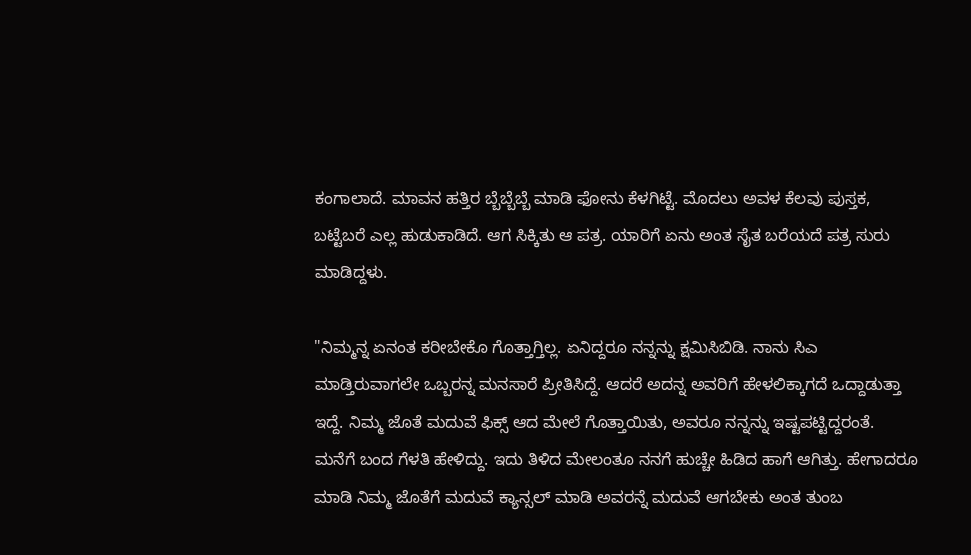ಕಂಗಾಲಾದೆ. ಮಾವನ ಹತ್ತಿರ ಬ್ಬೆಬ್ಬೆಬ್ಬೆ ಮಾಡಿ ಫೋನು ಕೆಳಗಿಟ್ಟೆ. ಮೊದಲು ಅವಳ ಕೆಲವು ಪುಸ್ತಕ, ಬಟ್ಟೆಬರೆ ಎಲ್ಲ ಹುಡುಕಾಡಿದೆ. ಆಗ ಸಿಕ್ಕಿತು ಆ ಪತ್ರ. ಯಾರಿಗೆ ಏನು ಅಂತ ಸೈತ ಬರೆಯದೆ ಪತ್ರ ಸುರು ಮಾಡಿದ್ದಳು.

"ನಿಮ್ಮನ್ನ ಏನಂತ ಕರೀಬೇಕೊ ಗೊತ್ತಾಗ್ತಿಲ್ಲ. ಏನಿದ್ದರೂ ನನ್ನನ್ನು ಕ್ಷಮಿಸಿಬಿಡಿ. ನಾನು ಸಿಎ ಮಾಡ್ತಿರುವಾಗಲೇ ಒಬ್ಬರನ್ನ ಮನಸಾರೆ ಪ್ರೀತಿಸಿದ್ದೆ. ಆದರೆ ಅದನ್ನ ಅವರಿಗೆ ಹೇಳಲಿಕ್ಕಾಗದೆ ಒದ್ದಾಡುತ್ತಾ ಇದ್ದೆ. ನಿಮ್ಮ ಜೊತೆ ಮದುವೆ ಫಿಕ್ಸ್ ಆದ ಮೇಲೆ ಗೊತ್ತಾಯಿತು, ಅವರೂ ನನ್ನನ್ನು ಇಷ್ಟಪಟ್ಟಿದ್ದರಂತೆ. ಮನೆಗೆ ಬಂದ ಗೆಳತಿ ಹೇಳಿದ್ದು. ಇದು ತಿಳಿದ ಮೇಲಂತೂ ನನಗೆ ಹುಚ್ಚೇ ಹಿಡಿದ ಹಾಗೆ ಆಗಿತ್ತು. ಹೇಗಾದರೂ ಮಾಡಿ ನಿಮ್ಮ ಜೊತೆಗೆ ಮದುವೆ ಕ್ಯಾನ್ಸಲ್ ಮಾಡಿ ಅವರನ್ನೆ ಮದುವೆ ಆಗಬೇಕು ಅಂತ ತುಂಬ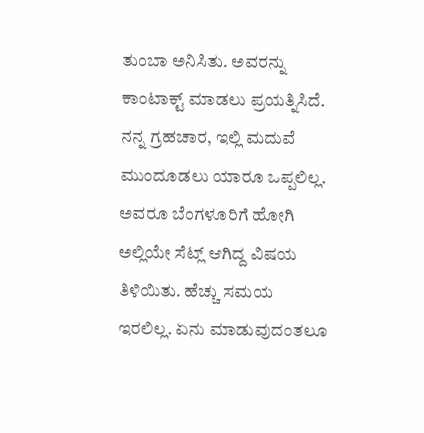ತುಂಬಾ ಅನಿಸಿತು. ಅವರನ್ನು ಕಾಂಟಾಕ್ಟ್ ಮಾಡಲು ಪ್ರಯತ್ನಿಸಿದೆ. ನನ್ನ ಗ್ರಹಚಾರ, ಇಲ್ಲಿ ಮದುವೆ ಮುಂದೂಡಲು ಯಾರೂ ಒಪ್ಪಲಿಲ್ಲ. ಅವರೂ ಬೆಂಗಳೂರಿಗೆ ಹೋಗಿ ಅಲ್ಲಿಯೇ ಸೆಟ್ಲ್ ಆಗಿದ್ದ ವಿಷಯ ತಿಳಿಯಿತು. ಹೆಚ್ಚು ಸಮಯ ಇರಲಿಲ್ಲ. ಏನು ಮಾಡುವುದಂತಲೂ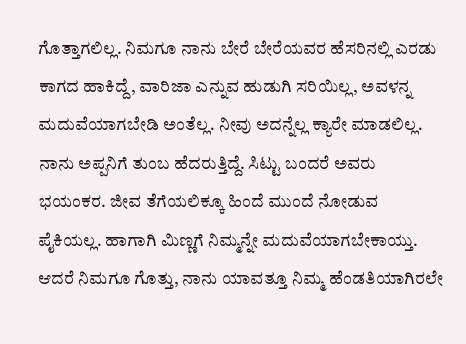ಗೊತ್ತಾಗಲಿಲ್ಲ. ನಿಮಗೂ ನಾನು ಬೇರೆ ಬೇರೆಯವರ ಹೆಸರಿನಲ್ಲಿ ಎರಡು ಕಾಗದ ಹಾಕಿದ್ದೆ, ವಾರಿಜಾ ಎನ್ನುವ ಹುಡುಗಿ ಸರಿಯಿಲ್ಲ, ಅವಳನ್ನ ಮದುವೆಯಾಗಬೇಡಿ ಅಂತೆಲ್ಲ. ನೀವು ಅದನ್ನೆಲ್ಲ ಕ್ಯಾರೇ ಮಾಡಲಿಲ್ಲ. ನಾನು ಅಪ್ಪನಿಗೆ ತುಂಬ ಹೆದರುತ್ತಿದ್ದೆ. ಸಿಟ್ಟು ಬಂದರೆ ಅವರು ಭಯಂಕರ. ಜೀವ ತೆಗೆಯಲಿಕ್ಕೂ ಹಿಂದೆ ಮುಂದೆ ನೋಡುವ ಪೈಕಿಯಲ್ಲ. ಹಾಗಾಗಿ ಮಿಣ್ಣಗೆ ನಿಮ್ಮನ್ನೇ ಮದುವೆಯಾಗಬೇಕಾಯ್ತು. ಆದರೆ ನಿಮಗೂ ಗೊತ್ತು, ನಾನು ಯಾವತ್ತೂ ನಿಮ್ಮ ಹೆಂಡತಿಯಾಗಿರಲೇ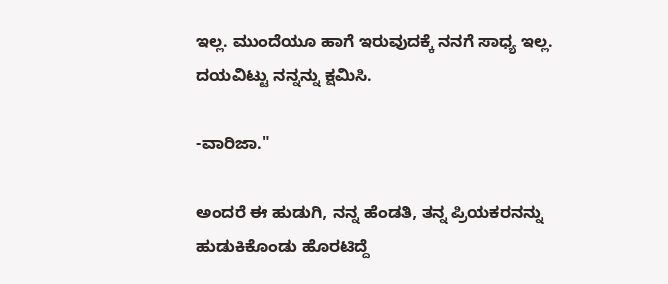ಇಲ್ಲ. ಮುಂದೆಯೂ ಹಾಗೆ ಇರುವುದಕ್ಕೆ ನನಗೆ ಸಾಧ್ಯ ಇಲ್ಲ. ದಯವಿಟ್ಟು ನನ್ನನ್ನು ಕ್ಷಮಿಸಿ.

-ವಾರಿಜಾ."

ಅಂದರೆ ಈ ಹುಡುಗಿ, ನನ್ನ ಹೆಂಡತಿ, ತನ್ನ ಪ್ರಿಯಕರನನ್ನು ಹುಡುಕಿಕೊಂಡು ಹೊರಟಿದ್ದೆ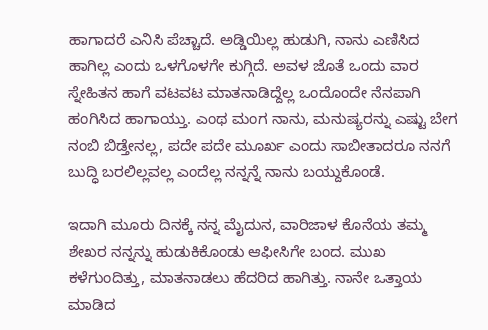ಹಾಗಾದರೆ ಎನಿಸಿ ಪೆಚ್ಚಾದೆ. ಅಡ್ಡಿಯಿಲ್ಲ ಹುಡುಗಿ, ನಾನು ಎಣಿಸಿದ ಹಾಗಿಲ್ಲ ಎಂದು ಒಳಗೊಳಗೇ ಕುಗ್ಗಿದೆ. ಅವಳ ಜೊತೆ ಒಂದು ವಾರ ಸ್ನೇಹಿತನ ಹಾಗೆ ವಟವಟ ಮಾತನಾಡಿದ್ದೆಲ್ಲ ಒಂದೊಂದೇ ನೆನಪಾಗಿ ಹಂಗಿಸಿದ ಹಾಗಾಯ್ತು. ಎಂಥ ಮಂಗ ನಾನು, ಮನುಷ್ಯರನ್ನು ಎಷ್ಟು ಬೇಗ ನಂಬಿ ಬಿಡ್ತೇನಲ್ಲ, ಪದೇ ಪದೇ ಮೂರ್ಖ ಎಂದು ಸಾಬೀತಾದರೂ ನನಗೆ ಬುದ್ಧಿ ಬರಲಿಲ್ಲವಲ್ಲ ಎಂದೆಲ್ಲ ನನ್ನನ್ನೆ ನಾನು ಬಯ್ದುಕೊಂಡೆ.

ಇದಾಗಿ ಮೂರು ದಿನಕ್ಕೆ ನನ್ನ ಮೈದುನ, ವಾರಿಜಾಳ ಕೊನೆಯ ತಮ್ಮ ಶೇಖರ ನನ್ನನ್ನು ಹುಡುಕಿಕೊಂಡು ಆಫೀಸಿಗೇ ಬಂದ. ಮುಖ ಕಳೆಗುಂದಿತ್ತು, ಮಾತನಾಡಲು ಹೆದರಿದ ಹಾಗಿತ್ತು. ನಾನೇ ಒತ್ತಾಯ ಮಾಡಿದ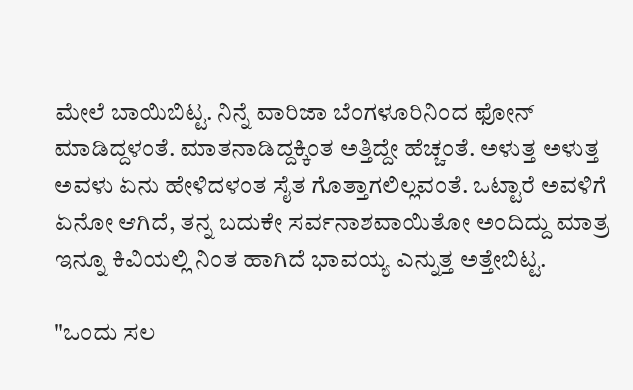ಮೇಲೆ ಬಾಯಿಬಿಟ್ಟ. ನಿನ್ನೆ ವಾರಿಜಾ ಬೆಂಗಳೂರಿನಿಂದ ಫೋನ್ ಮಾಡಿದ್ದಳಂತೆ. ಮಾತನಾಡಿದ್ದಕ್ಕಿಂತ ಅತ್ತಿದ್ದೇ ಹೆಚ್ಚಂತೆ. ಅಳುತ್ತ ಅಳುತ್ತ ಅವಳು ಏನು ಹೇಳಿದಳಂತ ಸೈತ ಗೊತ್ತಾಗಲಿಲ್ಲವಂತೆ. ಒಟ್ಟಾರೆ ಅವಳಿಗೆ ಏನೋ ಆಗಿದೆ, ತನ್ನ ಬದುಕೇ ಸರ್ವನಾಶವಾಯಿತೋ ಅಂದಿದ್ದು ಮಾತ್ರ ಇನ್ನೂ ಕಿವಿಯಲ್ಲಿ ನಿಂತ ಹಾಗಿದೆ ಭಾವಯ್ಯ ಎನ್ನುತ್ತ ಅತ್ತೇಬಿಟ್ಟ.

"ಒಂದು ಸಲ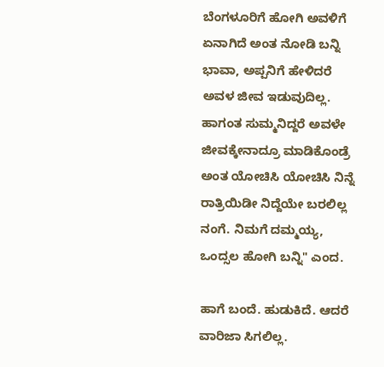ಬೆಂಗಳೂರಿಗೆ ಹೋಗಿ ಅವಳಿಗೆ ಏನಾಗಿದೆ ಅಂತ ನೋಡಿ ಬನ್ನಿ ಭಾವಾ, ಅಪ್ಪನಿಗೆ ಹೇಳಿದರೆ ಅವಳ ಜೀವ ಇಡುವುದಿಲ್ಲ. ಹಾಗಂತ ಸುಮ್ಮನಿದ್ದರೆ ಅವಳೇ ಜೀವಕ್ಕೇನಾದ್ರೂ ಮಾಡಿಕೊಂಡ್ರೆ ಅಂತ ಯೋಚಿಸಿ ಯೋಚಿಸಿ ನಿನ್ನೆ ರಾತ್ರಿಯಿಡೀ ನಿದ್ದೆಯೇ ಬರಲಿಲ್ಲ ನಂಗೆ. ನಿಮಗೆ ದಮ್ಮಯ್ಯ, ಒಂದ್ಸಲ ಹೋಗಿ ಬನ್ನಿ" ಎಂದ.

ಹಾಗೆ ಬಂದೆ. ಹುಡುಕಿದೆ. ಆದರೆ ವಾರಿಜಾ ಸಿಗಲಿಲ್ಲ.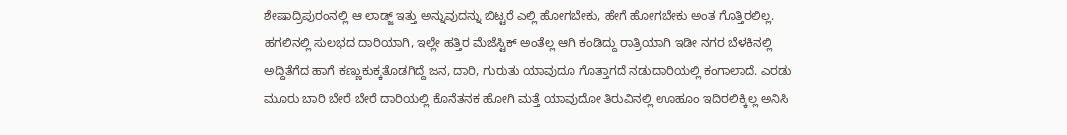ಶೇಷಾದ್ರಿಪುರಂನಲ್ಲಿ ಆ ಲಾಡ್ಜ್ ಇತ್ತು ಅನ್ನುವುದನ್ನು ಬಿಟ್ಟರೆ ಎಲ್ಲಿ ಹೋಗಬೇಕು, ಹೇಗೆ ಹೋಗಬೇಕು ಅಂತ ಗೊತ್ತಿರಲಿಲ್ಲ. ಹಗಲಿನಲ್ಲಿ ಸುಲಭದ ದಾರಿಯಾಗಿ, ಇಲ್ಲೇ ಹತ್ತಿರ ಮೆಜೆಸ್ಟಿಕ್ ಅಂತೆಲ್ಲ ಆಗಿ ಕಂಡಿದ್ದು ರಾತ್ರಿಯಾಗಿ ಇಡೀ ನಗರ ಬೆಳಕಿನಲ್ಲಿ ಅದ್ದಿತೆಗೆದ ಹಾಗೆ ಕಣ್ಣುಕುಕ್ಕತೊಡಗಿದ್ದೆ ಜನ, ದಾರಿ, ಗುರುತು ಯಾವುದೂ ಗೊತ್ತಾಗದೆ ನಡುದಾರಿಯಲ್ಲಿ ಕಂಗಾಲಾದೆ. ಎರಡು ಮೂರು ಬಾರಿ ಬೇರೆ ಬೇರೆ ದಾರಿಯಲ್ಲಿ ಕೊನೆತನಕ ಹೋಗಿ ಮತ್ತೆ ಯಾವುದೋ ತಿರುವಿನಲ್ಲಿ ಊಹೂಂ ಇದಿರಲಿಕ್ಕಿಲ್ಲ ಅನಿಸಿ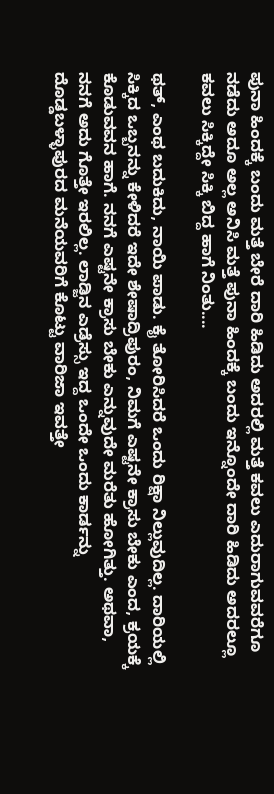ಪುನಾ ಹಿಂದಕ್ಕೆ ಬಂದು ಮತ್ತೆ ಬೇರೆ ದಾರಿ ಹಿಡಿದು ಅದರಲ್ಲಿ ಮತ್ತೆ ಕವಲು ಎದುರಾಗುವವರೆಗೂ ನಡೆದು ಅದೂ ಅಲ್ಲ ಅನಿಸಿ ಮತ್ತೆ ಪುನಾ ಹಿಂದಕ್ಕೆ ಬಂದು ಇನ್ನೊಂದೇ ದಾರಿ ಹಿಡಿದು ಅದರಲ್ಲೂ ಕವಲು ಸಿಕ್ಕಿದ್ದೇ ಸಿಕ್ಕಿ ಬಿದ್ದ ಹಾಗೆ ನಿಂತು....

ಥತ್, ಎಂಥ ಬದುಕಿದು, ನಾಯಿ ಪಾಡು. ಕೈ ತೋರಿಸಿದರೆ ಒಂದು ರಿಕ್ಷಾ ನಿಲ್ಲುವುದಿಲ್ಲ. ದಾರಿಯಲ್ಲಿ ಸಿಕ್ಕಿದ ಒಬ್ಬನನ್ನು ಕೇಳಿದರೆ ಇದೇ ಶೇಷಾದ್ರಿಪುರಂ, ನಿಮಗೆ ಎಷ್ಟನೇ ಕ್ರಾಸು ಬೇಕು ಎಂದ, ಕ್ರಯಕ್ಕೆ ಕೊಡುವವನ ಹಾಗೆ. ನನಗೆ ಎಷ್ಟನೇ ಕ್ರಾಸು ಬೇಕು ಎನ್ನುವುದೇ ಮರೆತು ಹೋಗಿತ್ತು. ಅಥವಾ, ನನಗೆ ಅದು ಗೊತ್ತೇ ಇರಲಿಲ್ಲ. ಲಾಡ್ಜಿನ ಎಡ್ರೆಸ್ಸು ಇದ್ದ ಒಂದೇ ಒಂದು ಕಾರ್ಡನ್ನು ದೊಡ್ಡಬಳ್ಳಾಪುರದ ಮನೆಯವರಿಗೆ ಕೊಟ್ಟು ವಾರಿಜಾ ಇವತ್ತೇ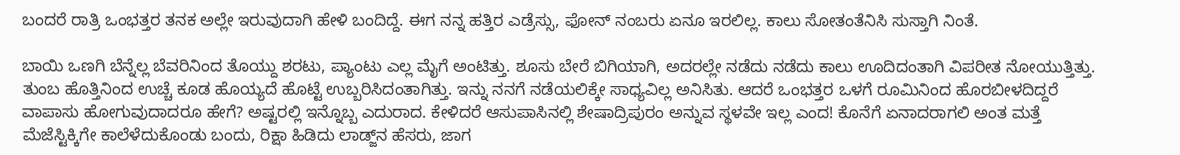ಬಂದರೆ ರಾತ್ರಿ ಒಂಭತ್ತರ ತನಕ ಅಲ್ಲೇ ಇರುವುದಾಗಿ ಹೇಳಿ ಬಂದಿದ್ದೆ. ಈಗ ನನ್ನ ಹತ್ತಿರ ಎಡ್ರೆಸ್ಸು, ಫೋನ್ ನಂಬರು ಏನೂ ಇರಲಿಲ್ಲ. ಕಾಲು ಸೋತಂತೆನಿಸಿ ಸುಸ್ತಾಗಿ ನಿಂತೆ.

ಬಾಯಿ ಒಣಗಿ ಬೆನ್ನೆಲ್ಲ ಬೆವರಿನಿಂದ ತೊಯ್ದು ಶರಟು, ಪ್ಯಾಂಟು ಎಲ್ಲ ಮೈಗೆ ಅಂಟಿತ್ತು. ಶೂಸು ಬೇರೆ ಬಿಗಿಯಾಗಿ, ಅದರಲ್ಲೇ ನಡೆದು ನಡೆದು ಕಾಲು ಊದಿದಂತಾಗಿ ವಿಪರೀತ ನೋಯುತ್ತಿತ್ತು. ತುಂಬ ಹೊತ್ತಿನಿಂದ ಉಚ್ಚೆ ಕೂಡ ಹೊಯ್ಯದೆ ಹೊಟ್ಟೆ ಉಬ್ಬರಿಸಿದಂತಾಗಿತ್ತು. ಇನ್ನು ನನಗೆ ನಡೆಯಲಿಕ್ಕೇ ಸಾಧ್ಯವಿಲ್ಲ ಅನಿಸಿತು. ಆದರೆ ಒಂಭತ್ತರ ಒಳಗೆ ರೂಮಿನಿಂದ ಹೊರಬೀಳದಿದ್ದರೆ ವಾಪಾಸು ಹೋಗುವುದಾದರೂ ಹೇಗೆ? ಅಷ್ಟರಲ್ಲಿ ಇನ್ನೊಬ್ಬ ಎದುರಾದ. ಕೇಳಿದರೆ ಆಸುಪಾಸಿನಲ್ಲಿ ಶೇಷಾದ್ರಿಪುರಂ ಅನ್ನುವ ಸ್ಥಳವೇ ಇಲ್ಲ ಎಂದ! ಕೊನೆಗೆ ಏನಾದರಾಗಲಿ ಅಂತ ಮತ್ತೆ ಮೆಜೆಸ್ಟಿಕ್ಕಿಗೇ ಕಾಲೆಳೆದುಕೊಂಡು ಬಂದು, ರಿಕ್ಷಾ ಹಿಡಿದು ಲಾಡ್ಜ್‌ನ ಹೆಸರು, ಜಾಗ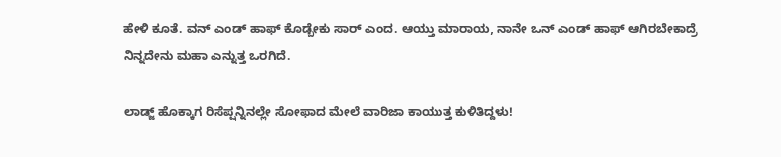ಹೇಳಿ ಕೂತೆ. ವನ್ ಎಂಡ್ ಹಾಫ್ ಕೊಡ್ಬೇಕು ಸಾರ್ ಎಂದ. ಆಯ್ತು ಮಾರಾಯ, ನಾನೇ ಒನ್ ಎಂಡ್ ಹಾಫ್ ಆಗಿರಬೇಕಾದ್ರೆ ನಿನ್ನದೇನು ಮಹಾ ಎನ್ನುತ್ತ ಒರಗಿದೆ.

ಲಾಡ್ಜ್ ಹೊಕ್ಕಾಗ ರಿಸೆಪ್ಷನ್ನಿನಲ್ಲೇ ಸೋಫಾದ ಮೇಲೆ ವಾರಿಜಾ ಕಾಯುತ್ತ ಕುಳಿತಿದ್ದಳು!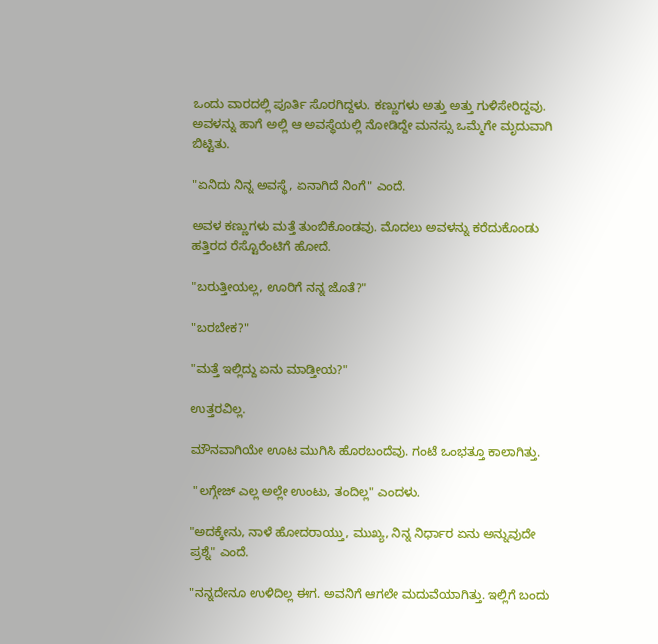ಒಂದು ವಾರದಲ್ಲಿ ಪೂರ್ತಿ ಸೊರಗಿದ್ದಳು. ಕಣ್ಣುಗಳು ಅತ್ತು ಅತ್ತು ಗುಳಿಸೇರಿದ್ದವು. ಅವಳನ್ನು ಹಾಗೆ ಅಲ್ಲಿ ಆ ಅವಸ್ಥೆಯಲ್ಲಿ ನೋಡಿದ್ದೇ ಮನಸ್ಸು ಒಮ್ಮೆಗೇ ಮೃದುವಾಗಿ ಬಿಟ್ಟಿತು.

"ಏನಿದು ನಿನ್ನ ಅವಸ್ಥೆ, ಏನಾಗಿದೆ ನಿಂಗೆ" ಎಂದೆ.

ಅವಳ ಕಣ್ಣುಗಳು ಮತ್ತೆ ತುಂಬಿಕೊಂಡವು. ಮೊದಲು ಅವಳನ್ನು ಕರೆದುಕೊಂಡು ಹತ್ತಿರದ ರೆಸ್ಟೊರೆಂಟಿಗೆ ಹೋದೆ.

"ಬರುತ್ತೀಯಲ್ಲ, ಊರಿಗೆ ನನ್ನ ಜೊತೆ?"

"ಬರಬೇಕ?"

"ಮತ್ತೆ ಇಲ್ಲಿದ್ದು ಏನು ಮಾಡ್ತೀಯ?"

ಉತ್ತರವಿಲ್ಲ.

ಮೌನವಾಗಿಯೇ ಊಟ ಮುಗಿಸಿ ಹೊರಬಂದೆವು. ಗಂಟೆ ಒಂಭತ್ತೂ ಕಾಲಾಗಿತ್ತು.

 "ಲಗ್ಗೇಜ್ ಎಲ್ಲ ಅಲ್ಲೇ ಉಂಟು, ತಂದಿಲ್ಲ" ಎಂದಳು.

"ಅದಕ್ಕೇನು, ನಾಳೆ ಹೋದರಾಯ್ತು, ಮುಖ್ಯ, ನಿನ್ನ ನಿರ್ಧಾರ ಏನು ಅನ್ನುವುದೇ ಪ್ರಶ್ನೆ" ಎಂದೆ.

"ನನ್ನದೇನೂ ಉಳಿದಿಲ್ಲ ಈಗ. ಅವನಿಗೆ ಆಗಲೇ ಮದುವೆಯಾಗಿತ್ತು. ಇಲ್ಲಿಗೆ ಬಂದು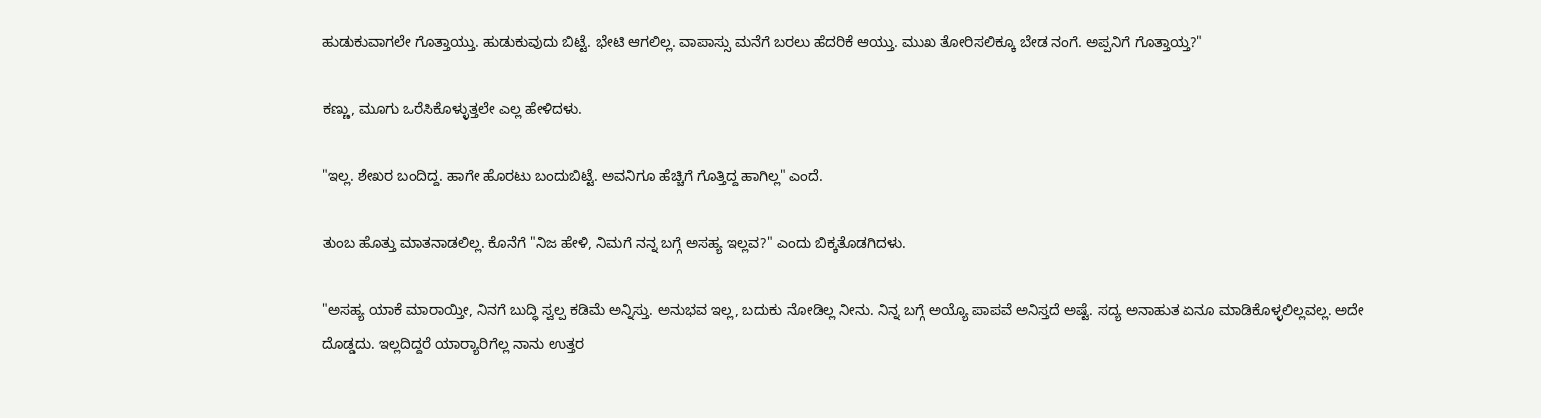ಹುಡುಕುವಾಗಲೇ ಗೊತ್ತಾಯ್ತು. ಹುಡುಕುವುದು ಬಿಟ್ಟೆ. ಭೇಟಿ ಆಗಲಿಲ್ಲ. ವಾಪಾಸ್ಸು ಮನೆಗೆ ಬರಲು ಹೆದರಿಕೆ ಆಯ್ತು. ಮುಖ ತೋರಿಸಲಿಕ್ಕೂ ಬೇಡ ನಂಗೆ. ಅಪ್ಪನಿಗೆ ಗೊತ್ತಾಯ್ತ?"

ಕಣ್ಣು, ಮೂಗು ಒರೆಸಿಕೊಳ್ಳುತ್ತಲೇ ಎಲ್ಲ ಹೇಳಿದಳು.

"ಇಲ್ಲ. ಶೇಖರ ಬಂದಿದ್ದ. ಹಾಗೇ ಹೊರಟು ಬಂದುಬಿಟ್ಟೆ. ಅವನಿಗೂ ಹೆಚ್ಚಿಗೆ ಗೊತ್ತಿದ್ದ ಹಾಗಿಲ್ಲ" ಎಂದೆ.

ತುಂಬ ಹೊತ್ತು ಮಾತನಾಡಲಿಲ್ಲ. ಕೊನೆಗೆ "ನಿಜ ಹೇಳಿ, ನಿಮಗೆ ನನ್ನ ಬಗ್ಗೆ ಅಸಹ್ಯ ಇಲ್ಲವ?" ಎಂದು ಬಿಕ್ಕತೊಡಗಿದಳು.

"ಅಸಹ್ಯ ಯಾಕೆ ಮಾರಾಯ್ತೀ, ನಿನಗೆ ಬುದ್ಧಿ ಸ್ವಲ್ಪ ಕಡಿಮೆ ಅನ್ನಿಸ್ತು. ಅನುಭವ ಇಲ್ಲ, ಬದುಕು ನೋಡಿಲ್ಲ ನೀನು. ನಿನ್ನ ಬಗ್ಗೆ ಅಯ್ಯೊ ಪಾಪವೆ ಅನಿಸ್ತದೆ ಅಷ್ಟೆ. ಸದ್ಯ ಅನಾಹುತ ಏನೂ ಮಾಡಿಕೊಳ್ಳಲಿಲ್ಲವಲ್ಲ. ಅದೇ ದೊಡ್ಡದು. ಇಲ್ಲದಿದ್ದರೆ ಯಾರ್‍ಯಾರಿಗೆಲ್ಲ ನಾನು ಉತ್ತರ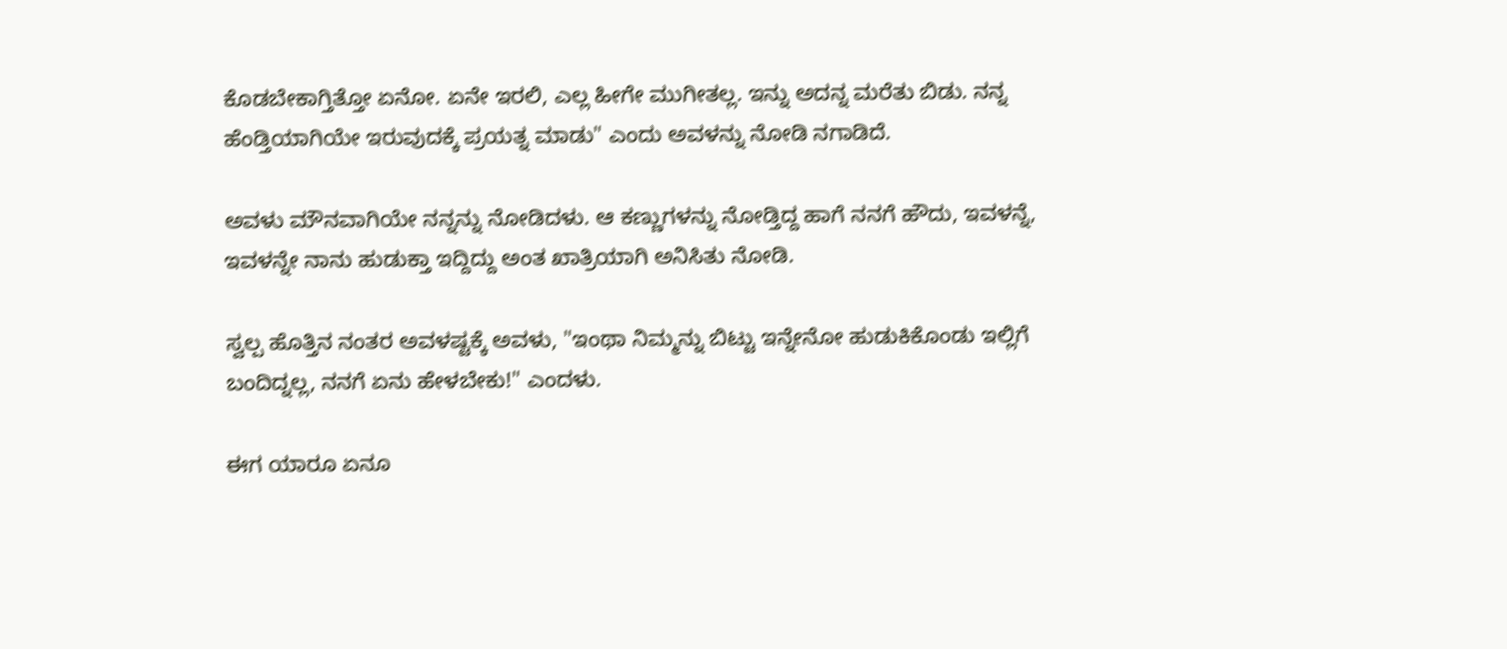ಕೊಡಬೇಕಾಗ್ತಿತ್ತೋ ಏನೋ. ಏನೇ ಇರಲಿ, ಎಲ್ಲ ಹೀಗೇ ಮುಗೀತಲ್ಲ. ಇನ್ನು ಅದನ್ನ ಮರೆತು ಬಿಡು. ನನ್ನ ಹೆಂಡ್ತಿಯಾಗಿಯೇ ಇರುವುದಕ್ಕೆ ಪ್ರಯತ್ನ ಮಾಡು" ಎಂದು ಅವಳನ್ನು ನೋಡಿ ನಗಾಡಿದೆ.

ಅವಳು ಮೌನವಾಗಿಯೇ ನನ್ನನ್ನು ನೋಡಿದಳು. ಆ ಕಣ್ಣುಗಳನ್ನು ನೋಡ್ತಿದ್ದ ಹಾಗೆ ನನಗೆ ಹೌದು, ಇವಳನ್ನೆ, ಇವಳನ್ನೇ ನಾನು ಹುಡುಕ್ತಾ ಇದ್ದಿದ್ದು ಅಂತ ಖಾತ್ರಿಯಾಗಿ ಅನಿಸಿತು ನೋಡಿ.

ಸ್ವಲ್ಪ ಹೊತ್ತಿನ ನಂತರ ಅವಳಷ್ಟಕ್ಕೆ ಅವಳು, "ಇಂಥಾ ನಿಮ್ಮನ್ನು ಬಿಟ್ಟು ಇನ್ನೇನೋ ಹುಡುಕಿಕೊಂಡು ಇಲ್ಲಿಗೆ ಬಂದಿದ್ನಲ್ಲ, ನನಗೆ ಏನು ಹೇಳಬೇಕು!" ಎಂದಳು.

ಈಗ ಯಾರೂ ಏನೂ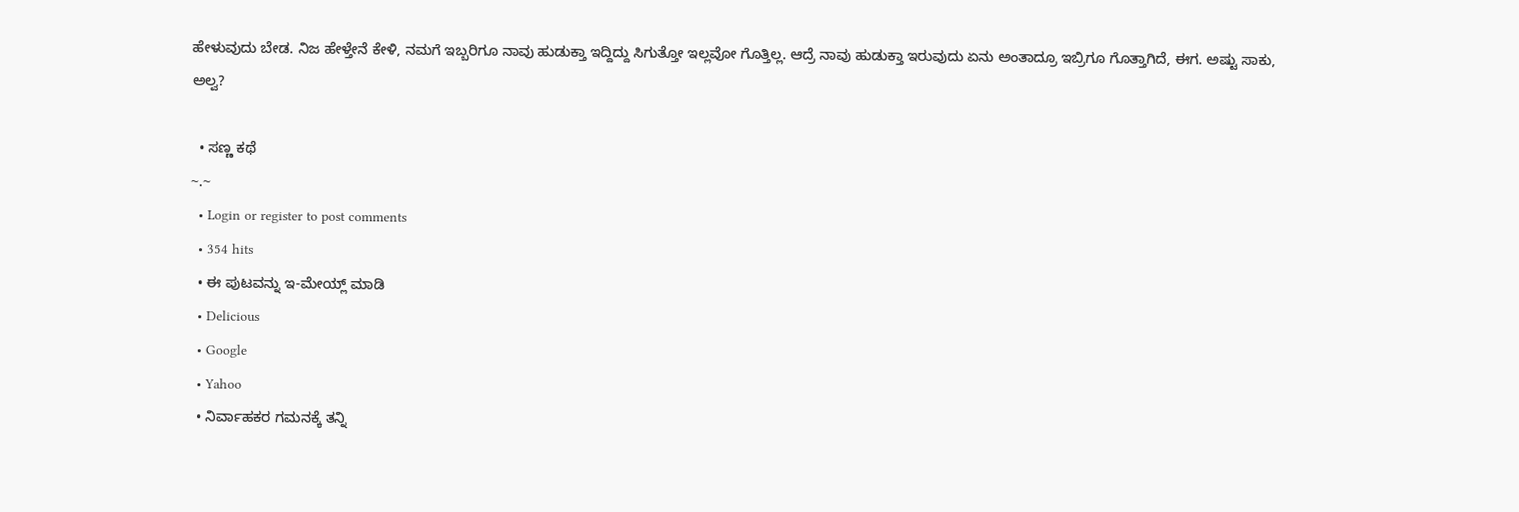ಹೇಳುವುದು ಬೇಡ. ನಿಜ ಹೇಳ್ತೇನೆ ಕೇಳಿ, ನಮಗೆ ಇಬ್ಬರಿಗೂ ನಾವು ಹುಡುಕ್ತಾ ಇದ್ದಿದ್ದು ಸಿಗುತ್ತೋ ಇಲ್ಲವೋ ಗೊತ್ತಿಲ್ಲ. ಆದ್ರೆ ನಾವು ಹುಡುಕ್ತಾ ಇರುವುದು ಏನು ಅಂತಾದ್ರೂ ಇಬ್ರಿಗೂ ಗೊತ್ತಾಗಿದೆ, ಈಗ. ಅಷ್ಟು ಸಾಕು, ಅಲ್ವ?

  • ಸಣ್ಣ ಕಥೆ
~.~
  • Login or register to post comments
  • 354 hits
  • ಈ ಪುಟವನ್ನು ಇ-ಮೇಯ್ಲ್ ಮಾಡಿ
  • Delicious
  • Google
  • Yahoo
  • ನಿರ್ವಾಹಕರ ಗಮನಕ್ಕೆ ತನ್ನಿ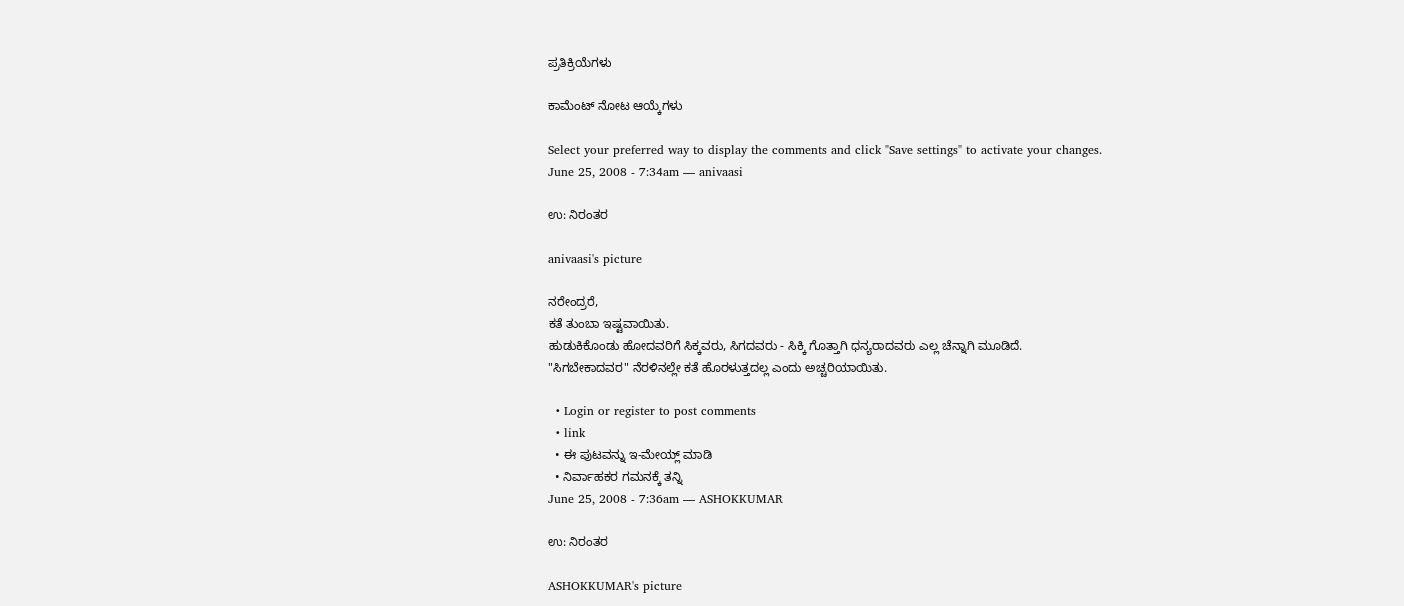ಪ್ರತಿಕ್ರಿಯೆಗಳು

ಕಾಮೆಂಟ್ ನೋಟ ಆಯ್ಕೆಗಳು

Select your preferred way to display the comments and click "Save settings" to activate your changes.
June 25, 2008 - 7:34am — anivaasi

ಉ: ನಿರಂತರ

anivaasi's picture

ನರೇಂದ್ರರೆ,
ಕತೆ ತುಂಬಾ ಇಷ್ಟವಾಯಿತು.
ಹುಡುಕಿಕೊಂಡು ಹೋದವರಿಗೆ ಸಿಕ್ಕವರು, ಸಿಗದವರು - ಸಿಕ್ಕಿ ಗೊತ್ತಾಗಿ ಧನ್ಯರಾದವರು ಎಲ್ಲ ಚೆನ್ನಾಗಿ ಮೂಡಿದೆ.
"ಸಿಗಬೇಕಾದವರ" ನೆರಳಿನಲ್ಲೇ ಕತೆ ಹೊರಳುತ್ತದಲ್ಲ ಎಂದು ಅಚ್ಚರಿಯಾಯಿತು.

  • Login or register to post comments
  • link
  • ಈ ಪುಟವನ್ನು ಇ-ಮೇಯ್ಲ್ ಮಾಡಿ
  • ನಿರ್ವಾಹಕರ ಗಮನಕ್ಕೆ ತನ್ನಿ
June 25, 2008 - 7:36am — ASHOKKUMAR

ಉ: ನಿರಂತರ

ASHOKKUMAR's picture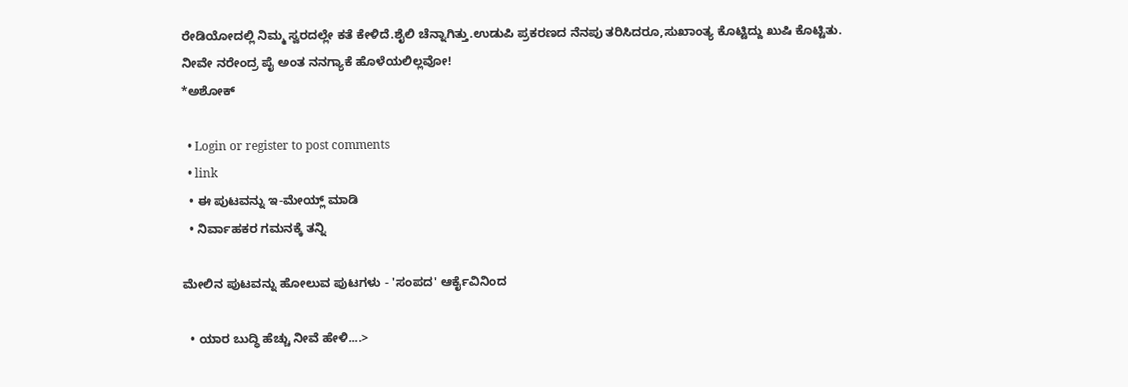ರೇಡಿಯೋದಲ್ಲಿ ನಿಮ್ಮ ಸ್ವರದಲ್ಲೇ ಕತೆ ಕೇಳಿದೆ.ಶೈಲಿ ಚೆನ್ನಾಗಿತ್ತು.ಉಡುಪಿ ಪ್ರಕರಣದ ನೆನಪು ತರಿಸಿದರೂ,ಸುಖಾಂತ್ಯ ಕೊಟ್ಟಿದ್ದು ಖುಷಿ ಕೊಟ್ಟಿತು.
ನೀವೇ ನರೇಂದ್ರ ಪೈ ಅಂತ ನನಗ್ಯಾಕೆ ಹೊಳೆಯಲಿಲ್ಲವೋ!
*ಅಶೋಕ್

  • Login or register to post comments
  • link
  • ಈ ಪುಟವನ್ನು ಇ-ಮೇಯ್ಲ್ ಮಾಡಿ
  • ನಿರ್ವಾಹಕರ ಗಮನಕ್ಕೆ ತನ್ನಿ

ಮೇಲಿನ ಪುಟವನ್ನು ಹೋಲುವ ಪುಟಗಳು - 'ಸಂಪದ' ಆರ್ಕೈವಿನಿಂದ

  • ಯಾರ ಬುದ್ಧಿ ಹೆಚ್ಚು ನೀವೆ ಹೇಳಿ....>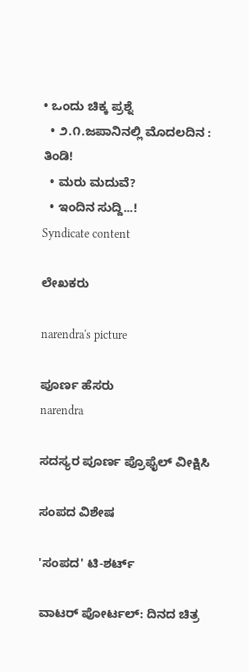• ಒಂದು ಚಿಕ್ಕ ಪ್ರಶ್ನೆ
  • ೨.೧.ಜಪಾನಿನಲ್ಲಿ ಮೊದಲದಿನ : ತಿಂಡಿ!
  • ಮರು ಮದುವೆ?
  • ಇಂದಿನ ಸುದ್ದಿ...!
Syndicate content

ಲೇಖಕರು

narendra's picture

ಪೂರ್ಣ ಹೆಸರು
narendra

ಸದಸ್ಯರ ಪೂರ್ಣ ಪ್ರೊಫೈಲ್ ವೀಕ್ಷಿಸಿ

ಸಂಪದ ವಿಶೇಷ

'ಸಂಪದ' ಟಿ-ಶರ್ಟ್

ವಾಟರ್ ಪೋರ್ಟಲ್: ದಿನದ ಚಿತ್ರ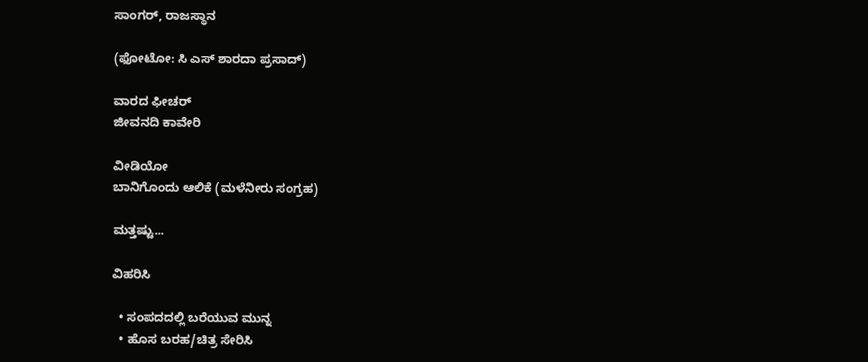ಸಾಂಗರ್, ರಾಜಸ್ಥಾನ

(ಫೋಟೋ: ಸಿ ಎಸ್ ಶಾರದಾ ಪ್ರಸಾದ್)

ವಾರದ ಫೀಚರ್
ಜೀವನದಿ ಕಾವೇರಿ

ವೀಡಿಯೋ
ಬಾನಿಗೊಂದು ಆಲಿಕೆ (ಮಳೆನೀರು ಸಂಗ್ರಹ)

ಮತ್ತಷ್ಟು...

ವಿಹರಿಸಿ

  • ಸಂಪದದಲ್ಲಿ ಬರೆಯುವ ಮುನ್ನ
  • ಹೊಸ ಬರಹ/ಚಿತ್ರ ಸೇರಿಸಿ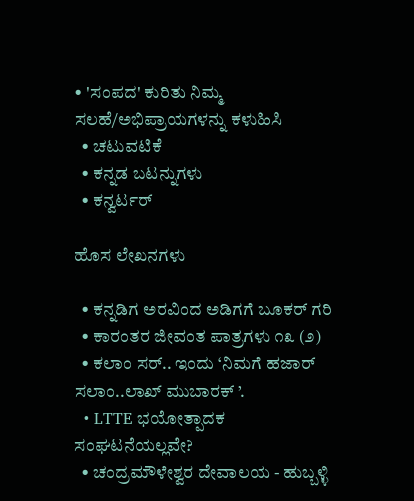• 'ಸಂಪದ' ಕುರಿತು ನಿಮ್ಮ ಸಲಹೆ/ಅಭಿಪ್ರಾಯಗಳನ್ನು ಕಳುಹಿಸಿ
  • ಚಟುವಟಿಕೆ
  • ಕನ್ನಡ ಬಟನ್ನುಗಳು
  • ಕನ್ವರ್ಟರ್

ಹೊಸ ಲೇಖನಗಳು

  • ಕನ್ನಡಿಗ ಅರವಿಂದ ಅಡಿಗಗೆ ಬೂಕರ್ ಗರಿ
  • ಕಾರಂತರ ಜೀವಂತ ಪಾತ್ರಗಳು ೧೩ (೨)
  • ಕಲಾಂ ಸರ್.. ಇಂದು ‘ನಿಮಗೆ ಹಜಾರ್ ಸಲಾಂ..ಲಾಖ್ ಮುಬಾರಕ್ ’.
  • LTTE ಭಯೋತ್ಪಾದಕ ಸಂಘಟನೆಯಲ್ಲವೇ?
  • ಚಂದ್ರಮೌಳೇಶ್ವರ ದೇವಾಲಯ - ಹುಬ್ಬಳ್ಳಿ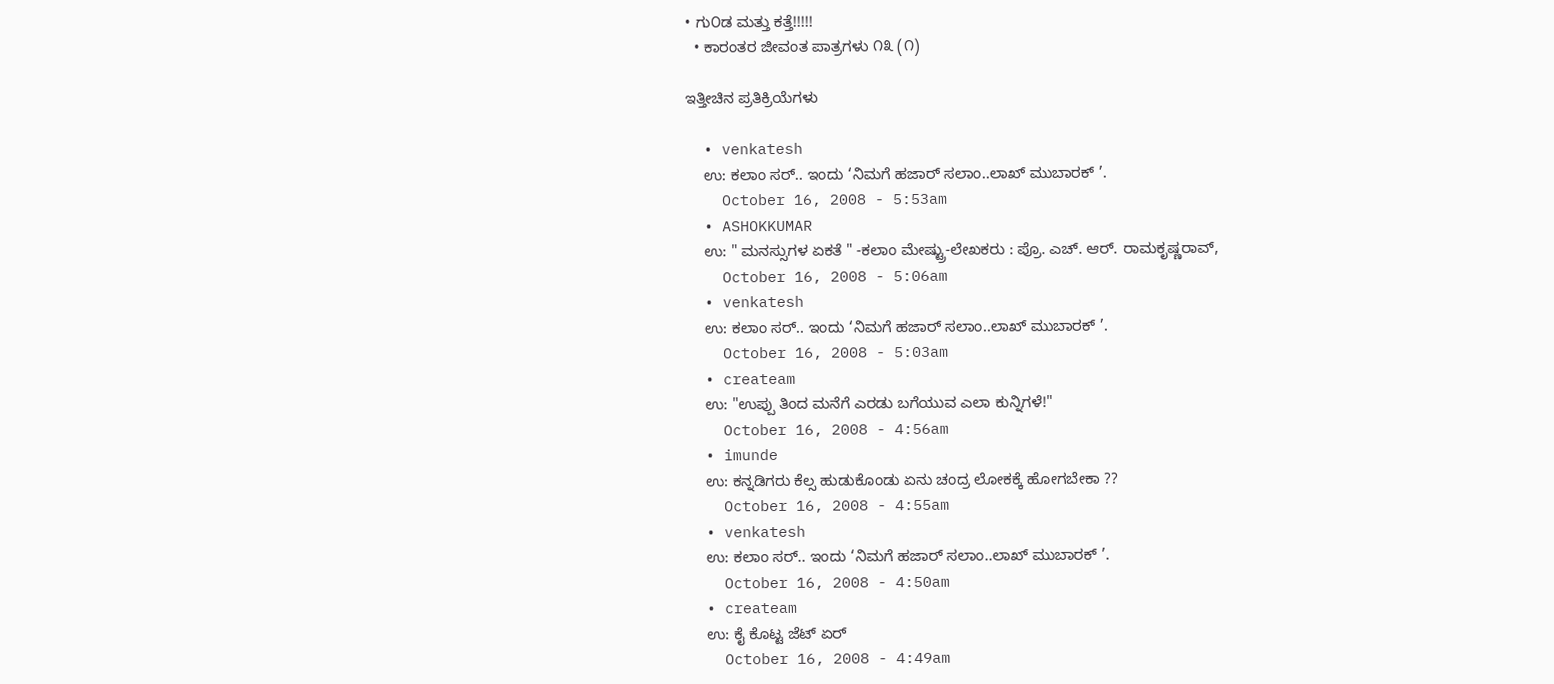• ಗು೦ಡ ಮತ್ತು ಕತ್ತೆ!!!!!
  • ಕಾರಂತರ ಜೀವಂತ ಪಾತ್ರಗಳು ೧೩ (೧)

ಇತ್ತೀಚಿನ ಪ್ರತಿಕ್ರಿಯೆಗಳು

  • venkatesh
    ಉ: ಕಲಾಂ ಸರ್.. ಇಂದು ‘ನಿಮಗೆ ಹಜಾರ್ ಸಲಾಂ..ಲಾಖ್ ಮುಬಾರಕ್ ’.
    October 16, 2008 - 5:53am
  • ASHOKKUMAR
    ಉ: " ಮನಸ್ಸುಗಳ ಏಕತೆ " -ಕಲಾಂ ಮೇಷ್ಟ್ರು-ಲೇಖಕರು : ಪ್ರೊ. ಎಚ್. ಆರ್. ರಾಮಕೃಷ್ಣರಾವ್,
    October 16, 2008 - 5:06am
  • venkatesh
    ಉ: ಕಲಾಂ ಸರ್.. ಇಂದು ‘ನಿಮಗೆ ಹಜಾರ್ ಸಲಾಂ..ಲಾಖ್ ಮುಬಾರಕ್ ’.
    October 16, 2008 - 5:03am
  • createam
    ಉ: "ಉಪ್ಪು ತಿಂದ ಮನೆಗೆ ಎರಡು ಬಗೆಯುವ ಎಲಾ ಕುನ್ನಿಗಳೆ!"
    October 16, 2008 - 4:56am
  • imunde
    ಉ: ಕನ್ನಡಿಗರು ಕೆಲ್ಸ ಹುಡುಕೊಂಡು ಏನು ಚಂದ್ರ ಲೋಕಕ್ಕೆ ಹೋಗಬೇಕಾ ??
    October 16, 2008 - 4:55am
  • venkatesh
    ಉ: ಕಲಾಂ ಸರ್.. ಇಂದು ‘ನಿಮಗೆ ಹಜಾರ್ ಸಲಾಂ..ಲಾಖ್ ಮುಬಾರಕ್ ’.
    October 16, 2008 - 4:50am
  • createam
    ಉ: ಕೈ ಕೊಟ್ಟ ಜೆಟ್ ಏರ್
    October 16, 2008 - 4:49am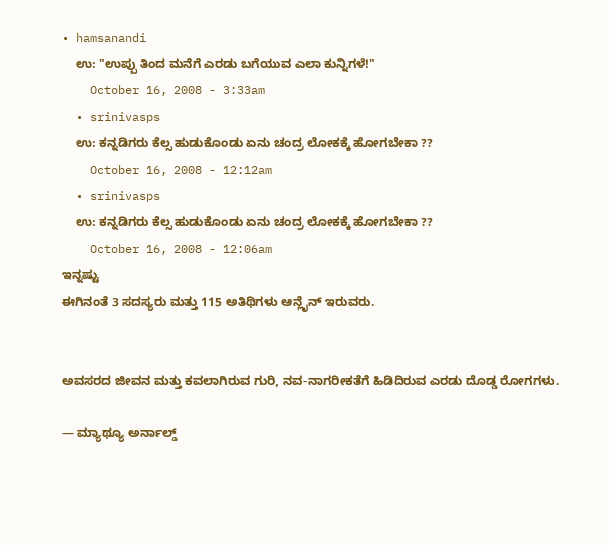• hamsanandi
    ಉ: "ಉಪ್ಪು ತಿಂದ ಮನೆಗೆ ಎರಡು ಬಗೆಯುವ ಎಲಾ ಕುನ್ನಿಗಳೆ!"
    October 16, 2008 - 3:33am
  • srinivasps
    ಉ: ಕನ್ನಡಿಗರು ಕೆಲ್ಸ ಹುಡುಕೊಂಡು ಏನು ಚಂದ್ರ ಲೋಕಕ್ಕೆ ಹೋಗಬೇಕಾ ??
    October 16, 2008 - 12:12am
  • srinivasps
    ಉ: ಕನ್ನಡಿಗರು ಕೆಲ್ಸ ಹುಡುಕೊಂಡು ಏನು ಚಂದ್ರ ಲೋಕಕ್ಕೆ ಹೋಗಬೇಕಾ ??
    October 16, 2008 - 12:06am
ಇನ್ನಷ್ಟು
ಈಗಿನಂತೆ 3 ಸದಸ್ಯರು ಮತ್ತು 115 ಅತಿಥಿಗಳು ಆನ್ಲೈನ್ ಇರುವರು.


ಅವಸರದ ಜೀವನ ಮತ್ತು ಕವಲಾಗಿರುವ ಗುರಿ, ನವ-ನಾಗರೀಕತೆಗೆ ಹಿಡಿದಿರುವ ಎರಡು ದೊಡ್ಡ ರೋಗಗಳು.

— ಮ್ಯಾಥ್ಯೂ ಅರ್ನಾಲ್ಡ್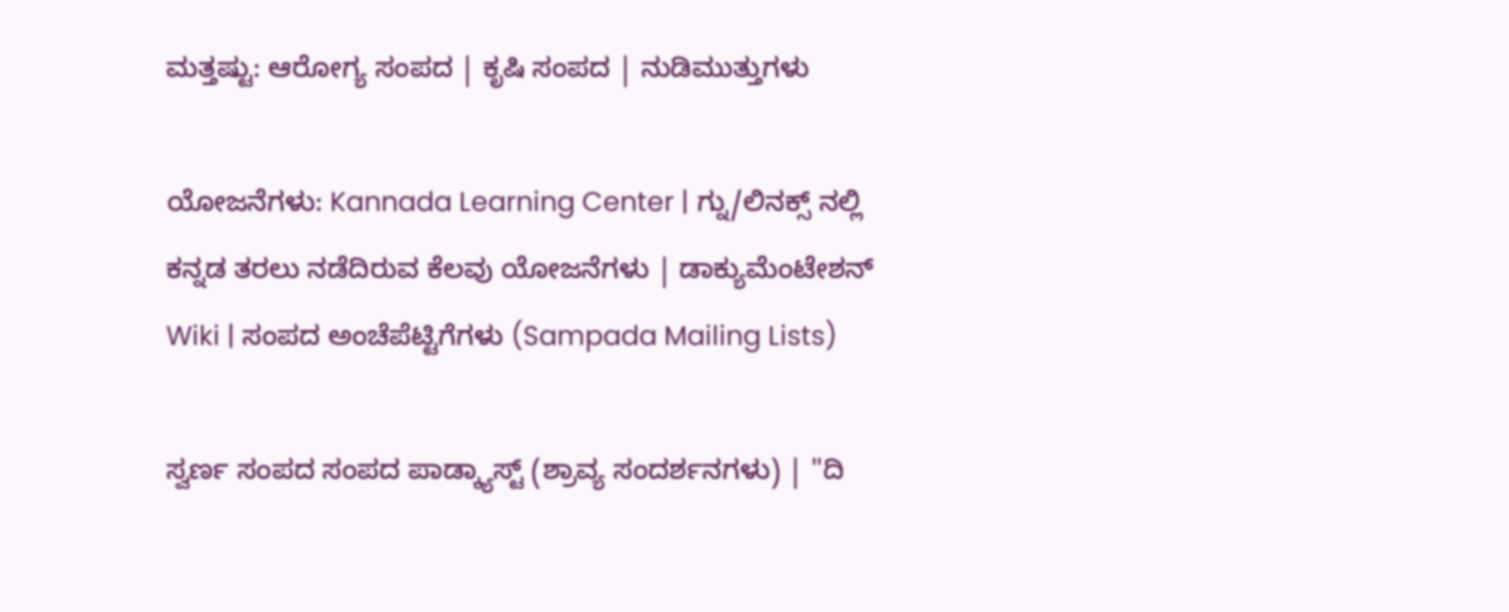ಮತ್ತಷ್ಟು: ಆರೋಗ್ಯ ಸಂಪದ | ಕೃಷಿ ಸಂಪದ | ನುಡಿಮುತ್ತುಗಳು

ಯೋಜನೆಗಳು: Kannada Learning Center | ಗ್ನು/ಲಿನಕ್ಸ್ ನಲ್ಲಿ ಕನ್ನಡ ತರಲು ನಡೆದಿರುವ ಕೆಲವು ಯೋಜನೆಗಳು | ಡಾಕ್ಯುಮೆಂಟೇಶನ್ Wiki | ಸಂಪದ ಅಂಚೆಪೆಟ್ಟಿಗೆಗಳು (Sampada Mailing Lists)

ಸ್ವರ್ಣ ಸಂಪದ ಸಂಪದ ಪಾಡ್ಕ್ಯಾಸ್ಟ್ (ಶ್ರಾವ್ಯ ಸಂದರ್ಶನಗಳು) | "ದಿ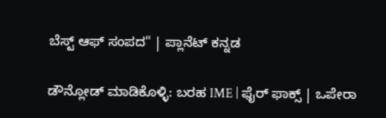ಬೆಸ್ಟ್ ಆಫ್ ಸಂಪದ" | ಪ್ಲಾನೆಟ್ ಕನ್ನಡ

ಡೌನ್ಲೋಡ್ ಮಾಡಿಕೊಳ್ಳಿ: ಬರಹ IME | ಫೈರ್ ಫಾಕ್ಸ್ | ಒಪೇರಾ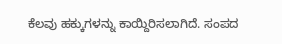ಕೆಲವು ಹಕ್ಕುಗಳನ್ನು ಕಾಯ್ದಿರಿಸಲಾಗಿದೆ. ಸಂಪದ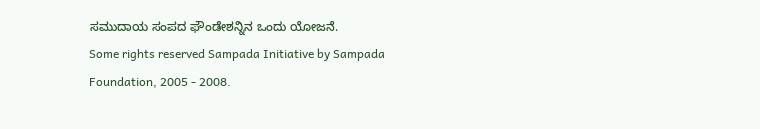ಸಮುದಾಯ ಸಂಪದ ಫೌಂಡೇಶನ್ನಿನ ಒಂದು ಯೋಜನೆ.
Some rights reserved Sampada Initiative by Sampada Foundation, 2005 - 2008.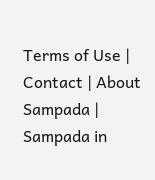Terms of Use | Contact | About Sampada | Sampada in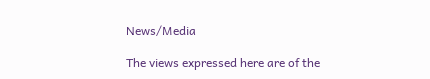News/Media

The views expressed here are of the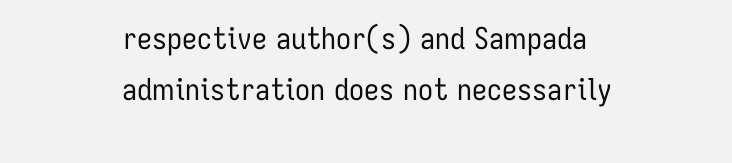respective author(s) and Sampada administration does not necessarily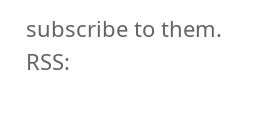subscribe to them.
RSS: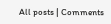All posts | Comments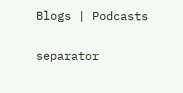Blogs | Podcasts

separator